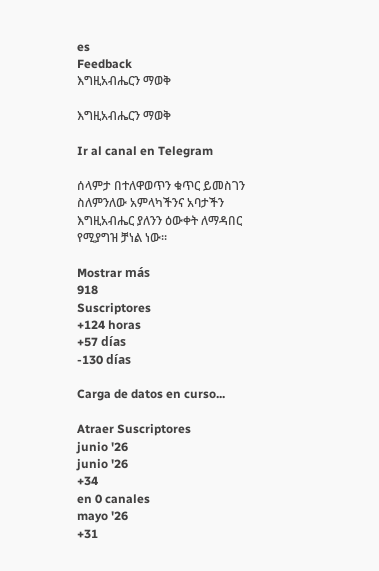es
Feedback
እግዚአብሔርን ማወቅ

እግዚአብሔርን ማወቅ

Ir al canal en Telegram

ሰላምታ በተለዋወጥን ቁጥር ይመስገን ስለምንለው አምላካችንና አባታችን እግዚአብሔር ያለንን ዕውቀት ለማዳበር የሚያግዝ ቻነል ነው፡፡

Mostrar más
918
Suscriptores
+124 horas
+57 días
-130 días

Carga de datos en curso...

Atraer Suscriptores
junio '26
junio '26
+34
en 0 canales
mayo '26
+31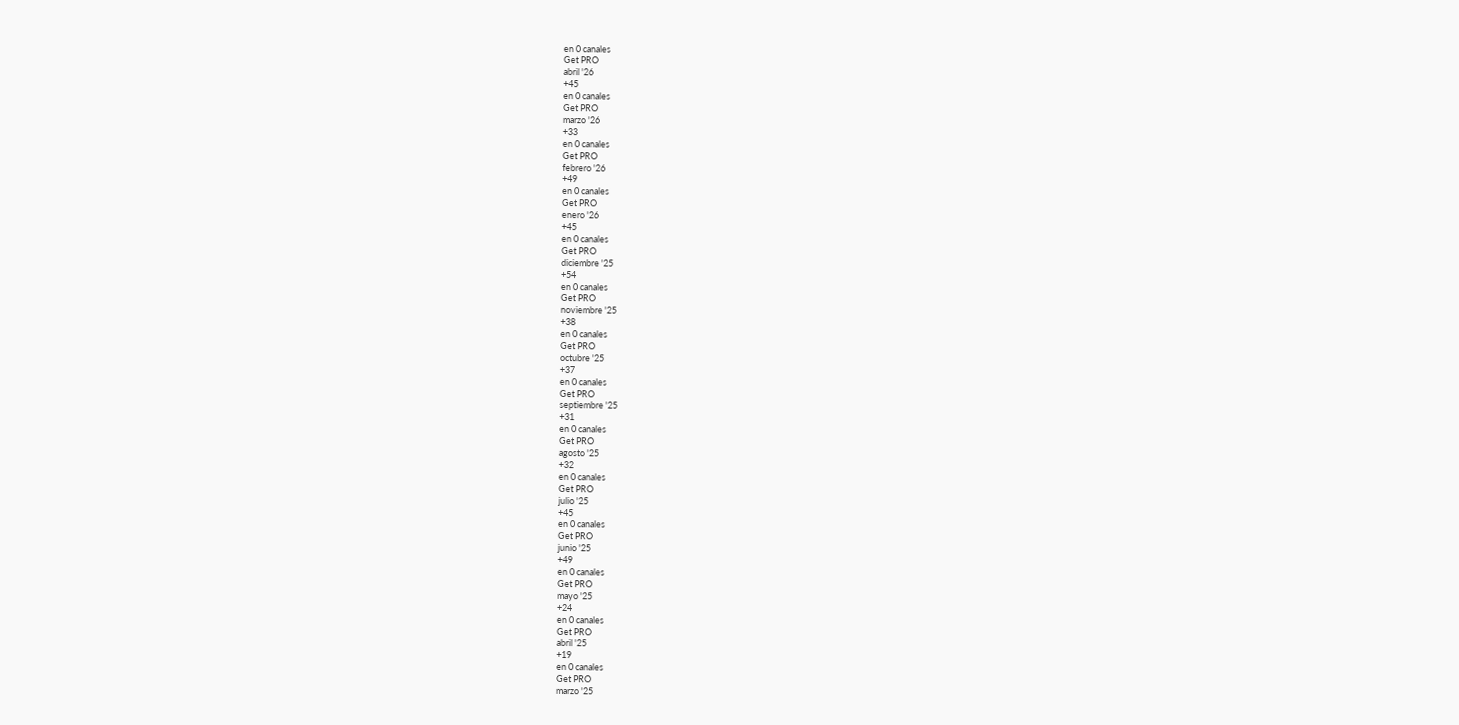en 0 canales
Get PRO
abril '26
+45
en 0 canales
Get PRO
marzo '26
+33
en 0 canales
Get PRO
febrero '26
+49
en 0 canales
Get PRO
enero '26
+45
en 0 canales
Get PRO
diciembre '25
+54
en 0 canales
Get PRO
noviembre '25
+38
en 0 canales
Get PRO
octubre '25
+37
en 0 canales
Get PRO
septiembre '25
+31
en 0 canales
Get PRO
agosto '25
+32
en 0 canales
Get PRO
julio '25
+45
en 0 canales
Get PRO
junio '25
+49
en 0 canales
Get PRO
mayo '25
+24
en 0 canales
Get PRO
abril '25
+19
en 0 canales
Get PRO
marzo '25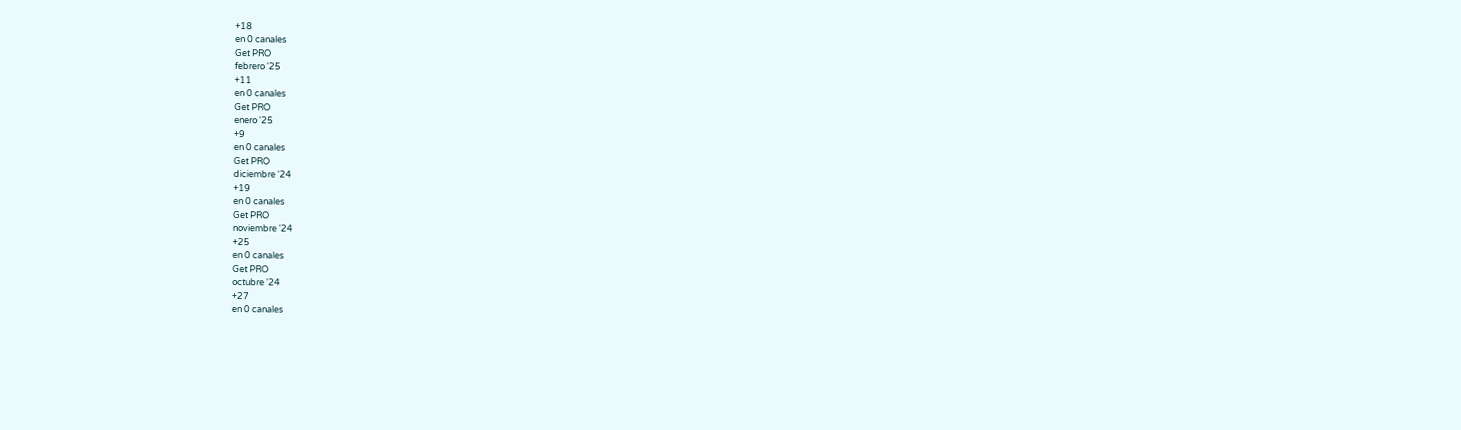+18
en 0 canales
Get PRO
febrero '25
+11
en 0 canales
Get PRO
enero '25
+9
en 0 canales
Get PRO
diciembre '24
+19
en 0 canales
Get PRO
noviembre '24
+25
en 0 canales
Get PRO
octubre '24
+27
en 0 canales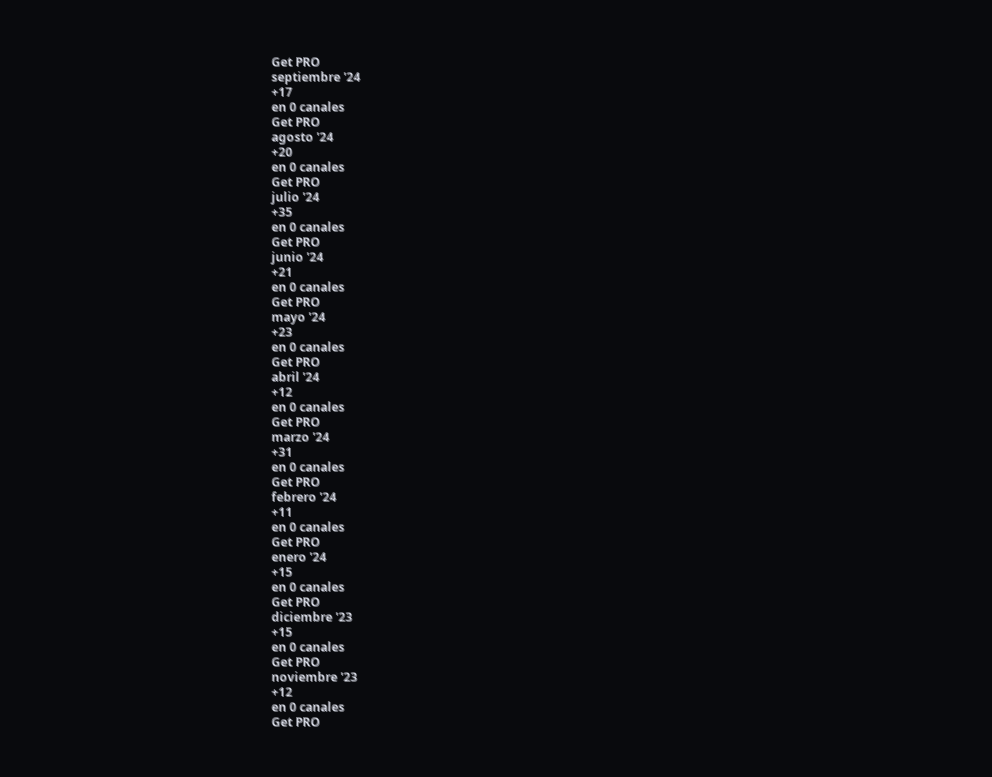Get PRO
septiembre '24
+17
en 0 canales
Get PRO
agosto '24
+20
en 0 canales
Get PRO
julio '24
+35
en 0 canales
Get PRO
junio '24
+21
en 0 canales
Get PRO
mayo '24
+23
en 0 canales
Get PRO
abril '24
+12
en 0 canales
Get PRO
marzo '24
+31
en 0 canales
Get PRO
febrero '24
+11
en 0 canales
Get PRO
enero '24
+15
en 0 canales
Get PRO
diciembre '23
+15
en 0 canales
Get PRO
noviembre '23
+12
en 0 canales
Get PRO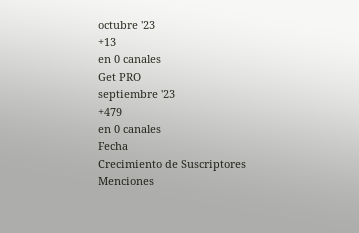octubre '23
+13
en 0 canales
Get PRO
septiembre '23
+479
en 0 canales
Fecha
Crecimiento de Suscriptores
Menciones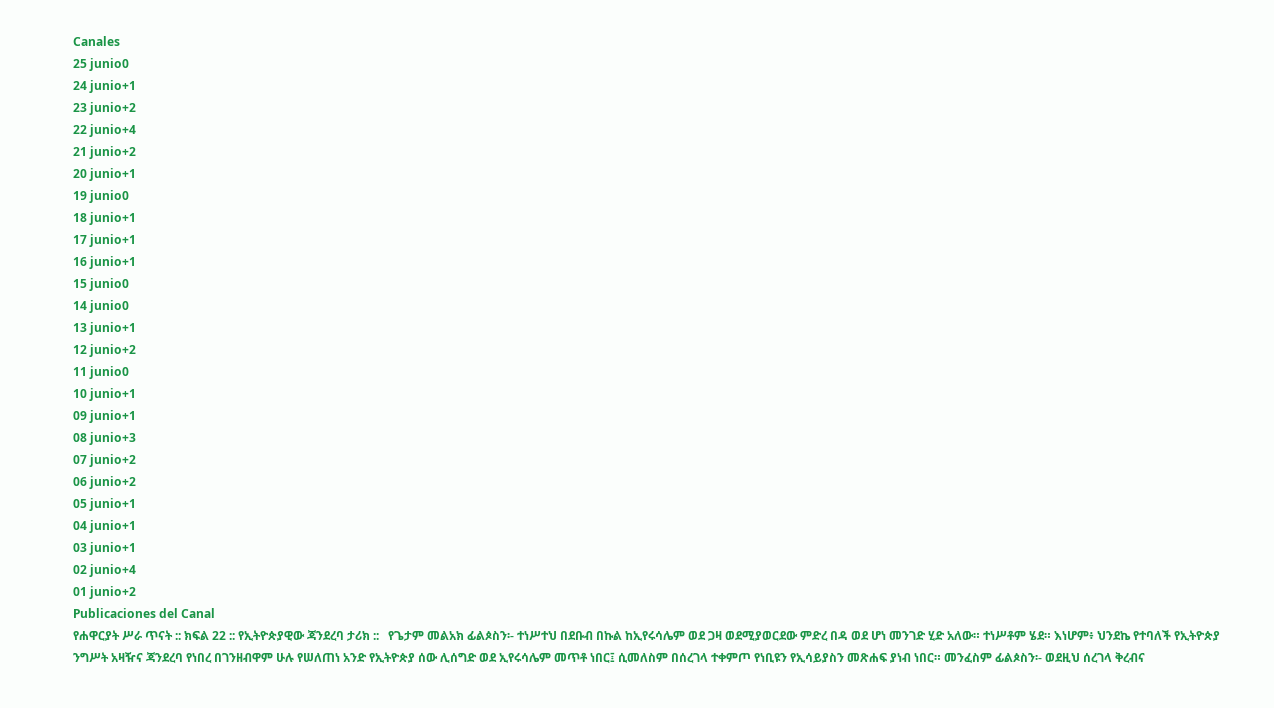Canales
25 junio0
24 junio+1
23 junio+2
22 junio+4
21 junio+2
20 junio+1
19 junio0
18 junio+1
17 junio+1
16 junio+1
15 junio0
14 junio0
13 junio+1
12 junio+2
11 junio0
10 junio+1
09 junio+1
08 junio+3
07 junio+2
06 junio+2
05 junio+1
04 junio+1
03 junio+1
02 junio+4
01 junio+2
Publicaciones del Canal
የሐዋርያት ሥራ ጥናት :: ክፍል 22 :: የኢትዮጵያዊው ጃንደረባ ታሪክ ::   የጌታም መልአክ ፊልጶስን፡- ተነሥተህ በደቡብ በኩል ከኢየሩሳሌም ወደ ጋዛ ወደሚያወርደው ምድረ በዳ ወደ ሆነ መንገድ ሂድ አለው። ተነሥቶም ሄደ። እነሆም፥ ህንደኬ የተባለች የኢትዮጵያ ንግሥት አዛዥና ጃንደረባ የነበረ በገንዘብዋም ሁሉ የሠለጠነ አንድ የኢትዮጵያ ሰው ሊሰግድ ወደ ኢየሩሳሌም መጥቶ ነበር፤ ሲመለስም በሰረገላ ተቀምጦ የነቢዩን የኢሳይያስን መጽሐፍ ያነብ ነበር። መንፈስም ፊልጶስን፡- ወደዚህ ሰረገላ ቅረብና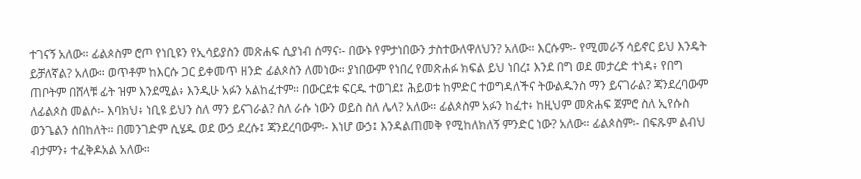ተገናኝ አለው። ፊልጶስም ሮጦ የነቢዩን የኢሳይያስን መጽሐፍ ሲያነብ ሰማና፡- በውኑ የምታነበውን ታስተውለዋለህን? አለው። እርሱም፡- የሚመራኝ ሳይኖር ይህ እንዴት ይቻለኛል? አለው። ወጥቶም ከእርሱ ጋር ይቀመጥ ዘንድ ፊልጶስን ለመነው። ያነበውም የነበረ የመጽሐፉ ክፍል ይህ ነበረ፤ እንደ በግ ወደ መታረድ ተነዳ፥ የበግ ጠቦትም በሸላቹ ፊት ዝም እንደሚል፥ እንዲሁ አፉን አልከፈተም። በውርደቱ ፍርዱ ተወገደ፤ ሕይወቱ ከምድር ተወግዳለችና ትውልዱንስ ማን ይናገራል? ጃንደረባውም ለፊልጶስ መልሶ፡- እባክህ፥ ነቢዩ ይህን ስለ ማን ይናገራል? ስለ ራሱ ነውን ወይስ ስለ ሌላ? አለው። ፊልጶስም አፉን ከፈተ፥ ከዚህም መጽሐፍ ጀምሮ ስለ ኢየሱስ ወንጌልን ሰበከለት። በመንገድም ሲሄዱ ወደ ውኃ ደረሱ፤ ጃንደረባውም፡- እነሆ ውኃ፤ እንዳልጠመቅ የሚከለክለኝ ምንድር ነው? አለው። ፊልጶስም፡- በፍጹም ልብህ ብታምን፥ ተፈቅዶአል አለው።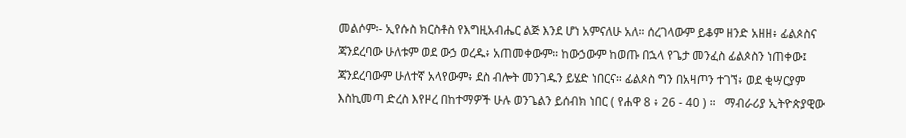መልሶም፡- ኢየሱስ ክርስቶስ የእግዚአብሔር ልጅ እንደ ሆነ አምናለሁ አለ። ሰረገላውም ይቆም ዘንድ አዘዘ፥ ፊልጶስና ጃንደረባው ሁለቱም ወደ ውኃ ወረዱ፥ አጠመቀውም። ከውኃውም ከወጡ በኋላ የጌታ መንፈስ ፊልጶስን ነጠቀው፤ ጃንደረባውም ሁለተኛ አላየውም፥ ደስ ብሎት መንገዱን ይሄድ ነበርና። ፊልጶስ ግን በአዛጦን ተገኘ፥ ወደ ቂሣርያም እስኪመጣ ድረስ እየዞረ በከተማዎች ሁሉ ወንጌልን ይሰብክ ነበር ( የሐዋ 8 ፥ 26 - 40 ) ።   ማብራሪያ ኢትዮጵያዊው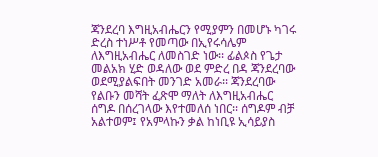ጃንደረባ እግዚአብሔርን የሚያምን በመሆኑ ካገሩ ድረስ ተነሥቶ የመጣው በኢየሩሳሌም ለእግዚአብሔር ለመስገድ ነው፡፡ ፊልጶስ የጌታ መልአክ ሂድ ወዳለው ወደ ምድረ በዳ ጃንደረባው ወደሚያልፍበት መንገድ አመራ፡፡ ጃንደረባው የልቡን መሻት ፈጽሞ ማለት ለእግዚአብሔር ሰግዶ በሰረገላው እየተመለሰ ነበር፡፡ ሰግዶም ብቻ አልተወም፤ የአምላኩን ቃል ከነቢዩ ኢሳይያስ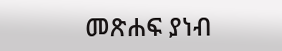መጽሐፍ ያነብ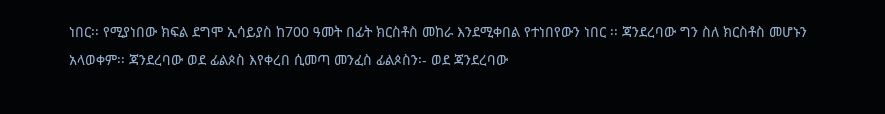ነበር፡፡ የሚያነበው ክፍል ደግሞ ኢሳይያስ ከ700 ዓመት በፊት ክርስቶስ መከራ እንደሚቀበል የተነበየውን ነበር ፡፡ ጃንደረባው ግን ስለ ክርስቶስ መሆኑን አላወቀም፡፡ ጃንደረባው ወደ ፊልጶስ እየቀረበ ሲመጣ መንፈስ ፊልጶስን፡- ወደ ጃንደረባው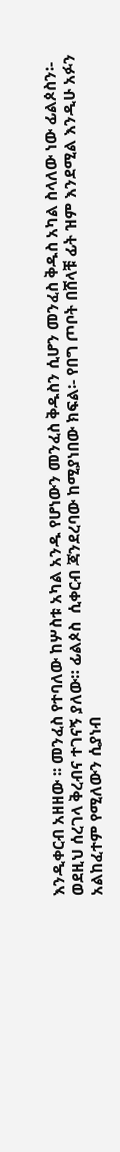እንዲቀርብ አዘዘው ፡፡ መንፈስ የተባለው ከሦስቱ አካል አንዱ የሆነውን መንፈስ ቅዱስን ሲሆን መንፈስ ቅዱስ አካል ስላለው ነው ፊልጶስን፡- ወደዚህ ሰረገላ ቅረብና ተገናኝ ያለው። ፊልጶስ  ሲቀርብ ጃንደረባው ከሚያነበው ክፍል፡- የበግ ጦቦት በሸላቹ ፊት ዝም እንደሚል እንዲሁ አፉን አልከፈተም የሚለውን ሲያነብ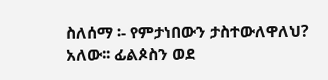ስለሰማ ፡- የምታነበውን ታስተውለዋለህ? አለው፡፡ ፊልጶስን ወደ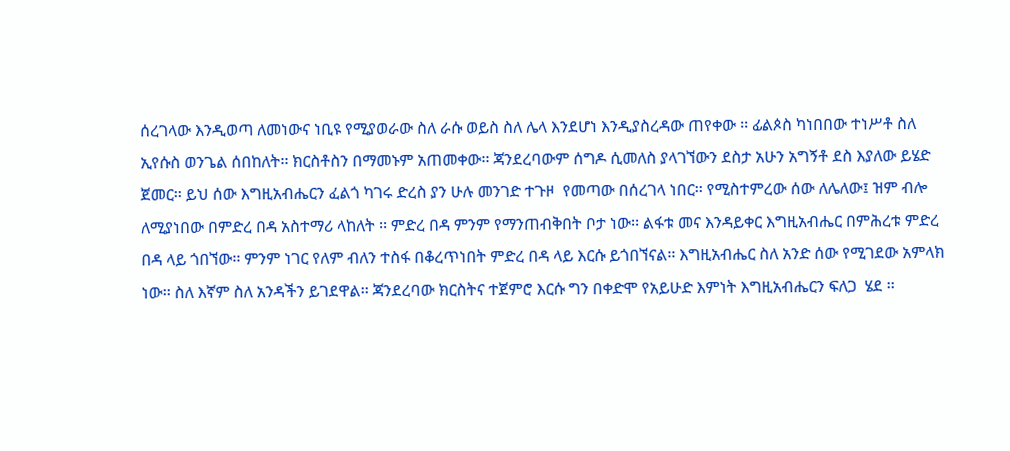ሰረገላው እንዲወጣ ለመነውና ነቢዩ የሚያወራው ስለ ራሱ ወይስ ስለ ሌላ እንደሆነ እንዲያስረዳው ጠየቀው ፡፡ ፊልጶስ ካነበበው ተነሥቶ ስለ ኢየሱስ ወንጌል ሰበከለት፡፡ ክርስቶስን በማመኑም አጠመቀው፡፡ ጃንደረባውም ሰግዶ ሲመለስ ያላገኘውን ደስታ አሁን አግኝቶ ደስ እያለው ይሄድ ጀመር፡፡ ይህ ሰው እግዚአብሔርን ፈልጎ ካገሩ ድረስ ያን ሁሉ መንገድ ተጉዞ  የመጣው በሰረገላ ነበር፡፡ የሚስተምረው ሰው ለሌለው፤ ዝም ብሎ ለሚያነበው በምድረ በዳ አስተማሪ ላከለት ፡፡ ምድረ በዳ ምንም የማንጠብቅበት ቦታ ነው፡፡ ልፋቱ መና እንዳይቀር እግዚአብሔር በምሕረቱ ምድረ በዳ ላይ ጎበኘው፡፡ ምንም ነገር የለም ብለን ተስፋ በቆረጥነበት ምድረ በዳ ላይ እርሱ ይጎበኘናል፡፡ እግዚአብሔር ስለ አንድ ሰው የሚገደው አምላክ ነው፡፡ ስለ እኛም ስለ አንዳችን ይገደዋል፡፡ ጃንደረባው ክርስትና ተጀምሮ እርሱ ግን በቀድሞ የአይሁድ እምነት እግዚአብሔርን ፍለጋ  ሄደ ፡፡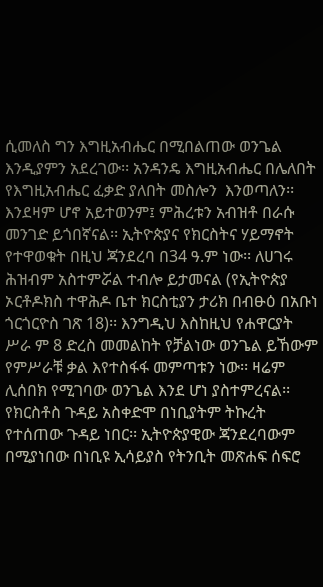ሲመለስ ግን እግዚአብሔር በሚበልጠው ወንጌል እንዲያምን አደረገው፡፡ አንዳንዴ እግዚአብሔር በሌለበት የእግዚአብሔር ፈቃድ ያለበት መስሎን  እንወጣለን፡፡ እንደዛም ሆኖ አይተወንም፤ ምሕረቱን አብዝቶ በራሱ መንገድ ይጎበኛናል፡፡ ኢትዮጵያና የክርስትና ሃይማኖት የተዋወቁት በዚህ ጃንደረባ በ34 ዓ.ም ነው፡፡ ለሀገሩ ሕዝብም አስተምሯል ተብሎ ይታመናል (የኢትዮጵያ ኦርቶዶክስ ተዋሕዶ ቤተ ክርስቲያን ታሪክ በብፁዕ በአቡነ ጎርጎርዮስ ገጽ 18)፡፡ እንግዲህ እስከዚህ የሐዋርያት ሥራ ም 8 ድረስ መመልከት የቻልነው ወንጌል ይኸውም የምሥራቹ ቃል እየተስፋፋ መምጣቱን ነው፡፡ ዛሬም ሊሰበክ የሚገባው ወንጌል እንደ ሆነ ያስተምረናል፡፡ የክርስቶስ ጉዳይ አስቀድሞ በነቢያትም ትኩረት የተሰጠው ጉዳይ ነበር፡፡ ኢትዮጵያዊው ጃንደረባውም በሚያነበው በነቢዩ ኢሳይያስ የትንቢት መጽሐፍ ሰፍሮ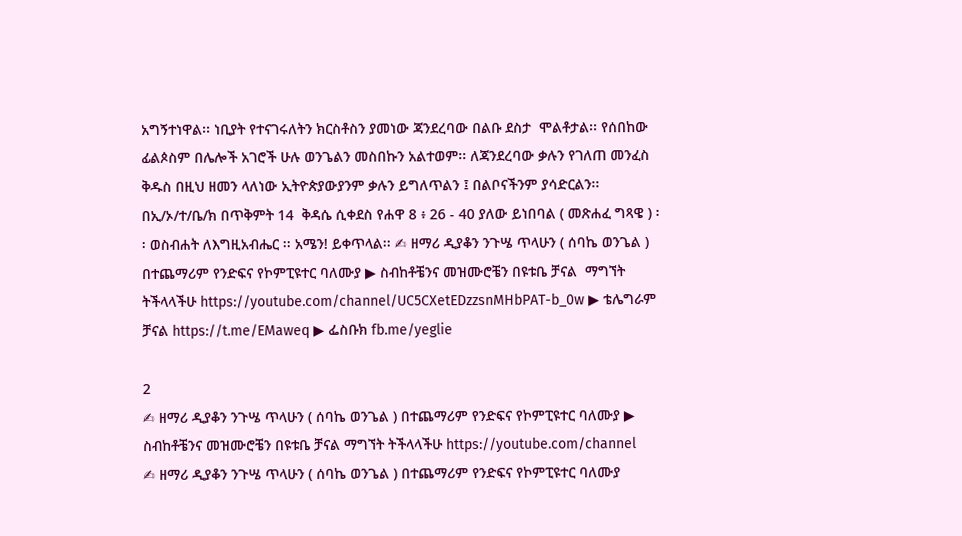አግኝተነዋል፡፡ ነቢያት የተናገሩለትን ክርስቶስን ያመነው ጃንደረባው በልቡ ደስታ  ሞልቶታል፡፡ የሰበከው ፊልጶስም በሌሎች አገሮች ሁሉ ወንጌልን መስበኩን አልተወም፡፡ ለጃንደረባው ቃሉን የገለጠ መንፈስ ቅዱስ በዚህ ዘመን ላለነው ኢትዮጵያውያንም ቃሉን ይግለጥልን ፤ በልቦናችንም ያሳድርልን፡፡ በኢ/ኦ/ተ/ቤ/ክ በጥቅምት 14  ቅዳሴ ሲቀደስ የሐዋ 8 ፥ 26 - 40 ያለው ይነበባል ( መጽሐፈ ግጻዌ ) ፡፡ ወስብሐት ለእግዚአብሔር ፡፡ አሜን! ይቀጥላል፡፡ ✍ ዘማሪ ዲያቆን ንጉሤ ጥላሁን ( ሰባኬ ወንጌል ) በተጨማሪም የንድፍና የኮምፒዩተር ባለሙያ ▶ ስብከቶቼንና መዝሙሮቼን በዩቱቤ ቻናል  ማግኘት ትችላላችሁ https://youtube.com/channel/UC5CXetEDzzsnMHbPAT-b_0w ▶ ቴሌግራም ቻናል https://t.me/EMaweq ▶ ፌስቡክ fb.me/yeglie

2
✍ ዘማሪ ዲያቆን ንጉሤ ጥላሁን ( ሰባኬ ወንጌል ) በተጨማሪም የንድፍና የኮምፒዩተር ባለሙያ ▶ ስብከቶቼንና መዝሙሮቼን በዩቱቤ ቻናል ማግኘት ትችላላችሁ https://youtube.com/channel
✍ ዘማሪ ዲያቆን ንጉሤ ጥላሁን ( ሰባኬ ወንጌል ) በተጨማሪም የንድፍና የኮምፒዩተር ባለሙያ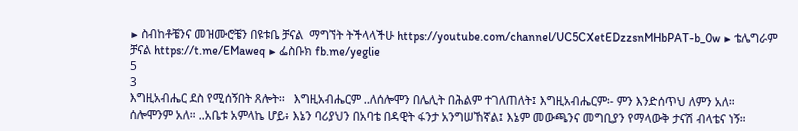▶ ስብከቶቼንና መዝሙሮቼን በዩቱቤ ቻናል  ማግኘት ትችላላችሁ https://youtube.com/channel/UC5CXetEDzzsnMHbPAT-b_0w ▶ ቴሌግራም ቻናል https://t.me/EMaweq ▶ ፌስቡክ fb.me/yeglie
5
3
እግዚአብሔር ደስ የሚሰኝበት ጸሎት፡፡   እግዚአብሔርም ..ለሰሎሞን በሌሊት በሕልም ተገለጠለት፤ እግዚአብሔርም፡- ምን እንድሰጥህ ለምን አለ። ሰሎሞንም አለ። ..አቤቱ አምላኬ ሆይ፥ እኔን ባሪያህን በአባቴ በዳዊት ፋንታ አንግሠኸኛል፤ እኔም መውጫንና መግቢያን የማላውቅ ታናሽ ብላቴና ነኝ።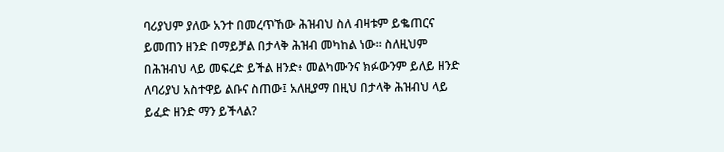ባሪያህም ያለው አንተ በመረጥኸው ሕዝብህ ስለ ብዛቱም ይቈጠርና ይመጠን ዘንድ በማይቻል በታላቅ ሕዝብ መካከል ነው። ስለዚህም በሕዝብህ ላይ መፍረድ ይችል ዘንድ፥ መልካሙንና ክፉውንም ይለይ ዘንድ ለባሪያህ አስተዋይ ልቡና ስጠው፤ አለዚያማ በዚህ በታላቅ ሕዝብህ ላይ ይፈድ ዘንድ ማን ይችላል?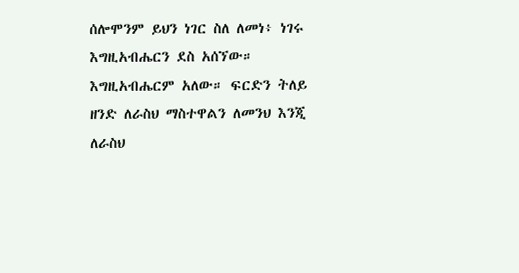ሰሎሞንም ይህን ነገር ስለ ለመነ፥ ነገሩ እግዚአብሔርን ደስ አሰኘው። እግዚአብሔርም አለው። ፍርድን ትለይ ዘንድ ለራስህ ማስተዋልን ለመንህ እንጂ ለራስህ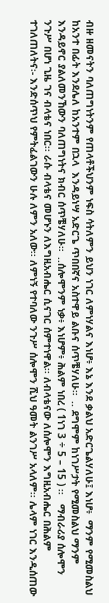ብዙ ዘመናትን ባለጠግነትንም የጠላቶችህንም ነፍስ ሳትለምን ይህን ነገር ለምነሃልና እነሆ፥ እኔ እንደ ቃልህ አድርጌልሃለሁ፤ እነሆ፥  ማንም የሚመስልህ ከአንተ በፊት እንደሌለ ከአንተም በኋላ  እንዳይነሣ አድርጌ ጥበበኛና አስተዋይ ልቡና ሰጥቼሃለሁ።  .. ደግሞም ከነገሥታት የሚመስልህ ማንም እንዳይኖር ያልለመንኸውን ባለጠግነትና ክብር ሰጥቼሃለሁ።  ..ሰሎሞንም ነቃ፥ እነሆም፥ ሕልም ነበረ ( 1ነገ 3 ÷ 5 – 15 ) ፡፡   ማብራሪያ ሰሎሞን ንጉሥ በሆነ ጊዜ ገና ብላቴና ነበር፡፡ ራሱ ብላቴና መሆኑን ለእግዚአብሔር ሲናገር ሰምተነዋል፡፡ ለብላቴናው ለሰሎሞን እግዚአብሔር በሕልም ተገለጠለትና፡- እንድሰጥህ የምትፈልገውን ሁሉ ለምን አለው፡፡ ለምነኝ የተባለው ንጉሥ ሰሎሞን ሺህ ዓመት ልንገሥ አላለም፡፡ ሌላም ነገር እንዲሰጠው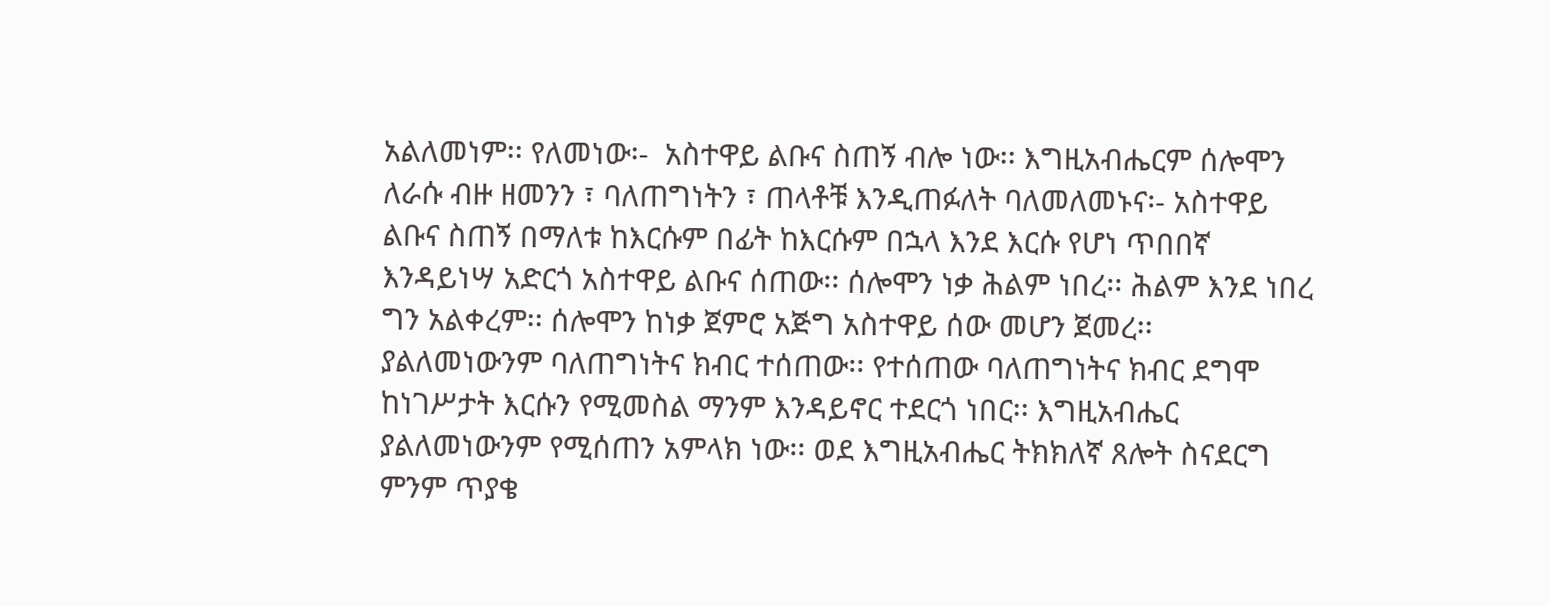አልለመነም፡፡ የለመነው፡-  አስተዋይ ልቡና ስጠኝ ብሎ ነው፡፡ እግዚአብሔርም ሰሎሞን ለራሱ ብዙ ዘመንን ፣ ባለጠግነትን ፣ ጠላቶቹ እንዲጠፉለት ባለመለመኑና፡- አስተዋይ ልቡና ስጠኝ በማለቱ ከእርሱም በፊት ከእርሱም በኋላ እንደ እርሱ የሆነ ጥበበኛ እንዳይነሣ አድርጎ አስተዋይ ልቡና ሰጠው፡፡ ሰሎሞን ነቃ ሕልም ነበረ፡፡ ሕልም እንደ ነበረ ግን አልቀረም፡፡ ሰሎሞን ከነቃ ጀምሮ አጅግ አስተዋይ ሰው መሆን ጀመረ፡፡ ያልለመነውንም ባለጠግነትና ክብር ተሰጠው፡፡ የተሰጠው ባለጠግነትና ክብር ደግሞ ከነገሥታት እርሱን የሚመስል ማንም እንዳይኖር ተደርጎ ነበር፡፡ እግዚአብሔር ያልለመነውንም የሚሰጠን አምላክ ነው፡፡ ወደ እግዚአብሔር ትክክለኛ ጸሎት ስናደርግ ምንም ጥያቄ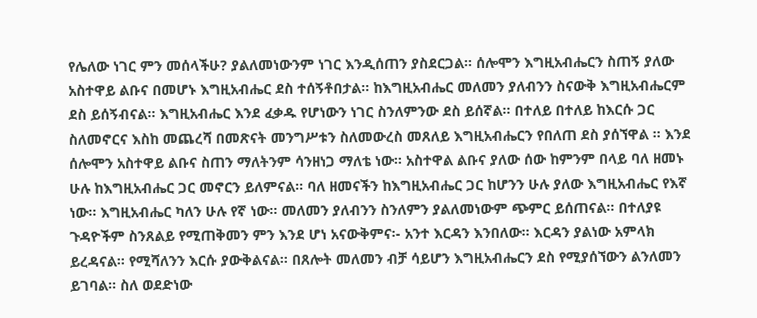የሌለው ነገር ምን መሰላችሁ? ያልለመነውንም ነገር እንዲሰጠን ያስደርጋል፡፡ ሰሎሞን እግዚአብሔርን ስጠኝ ያለው አስተዋይ ልቡና በመሆኑ እግዚአብሔር ደስ ተሰኝቶበታል፡፡ ከእግዚአብሔር መለመን ያለብንን ስናውቅ እግዚአብሔርም ደስ ይሰኝብናል፡፡ እግዚአብሔር እንደ ፈቃዱ የሆነውን ነገር ስንለምንው ደስ ይሰኛል፡፡ በተለይ በተለይ ከእርሱ ጋር ስለመኖርና እስከ መጨረሻ በመጽናት መንግሥቱን ስለመውረስ መጸለይ እግዚአብሔርን የበለጠ ደስ ያሰኘዋል ፡፡ እንደ ሰሎሞን አስተዋይ ልቡና ስጠን ማለትንም ሳንዘነጋ ማለቴ ነው፡፡ አስተዋል ልቡና ያለው ሰው ከምንም በላይ ባለ ዘመኑ ሁሉ ከእግዚአብሔር ጋር መኖርን ይለምናል፡፡ ባለ ዘመናችን ከእግዚአብሔር ጋር ከሆንን ሁሉ ያለው እግዚአብሔር የእኛ ነው፡፡ እግዚአብሔር ካለን ሁሉ የኛ ነው፡፡ መለመን ያለብንን ስንለምን ያልለመነውም ጭምር ይሰጠናል፡፡ በተለያዩ ጉዳዮችም ስንጸልይ የሚጠቅመን ምን እንደ ሆነ አናውቅምና፡- አንተ እርዳን እንበለው፡፡ እርዳን ያልነው አምላክ ይረዳናል፡፡ የሚሻለንን እርሱ ያውቅልናል፡፡ በጸሎት መለመን ብቻ ሳይሆን እግዚአብሔርን ደስ የሚያሰኘውን ልንለመን ይገባል፡፡ ስለ ወደድነው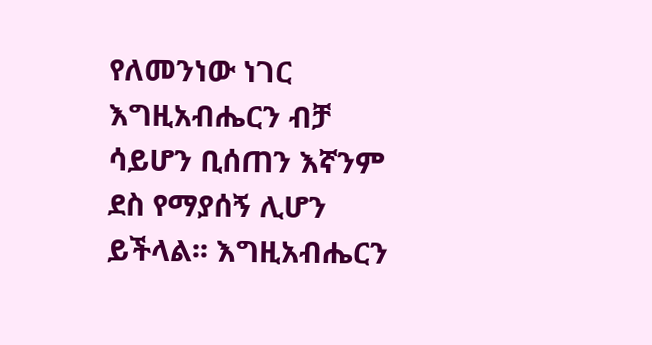የለመንነው ነገር እግዚአብሔርን ብቻ ሳይሆን ቢሰጠን እኛንም ደስ የማያሰኝ ሊሆን ይችላል፡፡ እግዚአብሔርን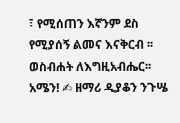፣ የሚሰጠን እኛንም ደስ የሚያሰኝ ልመና እናቅርብ ፡፡ ወስብሐት ለእግዚአብሔር፡፡ አሜን! ✍ ዘማሪ ዲያቆን ንጉሤ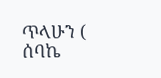ጥላሁን ( ሰባኬ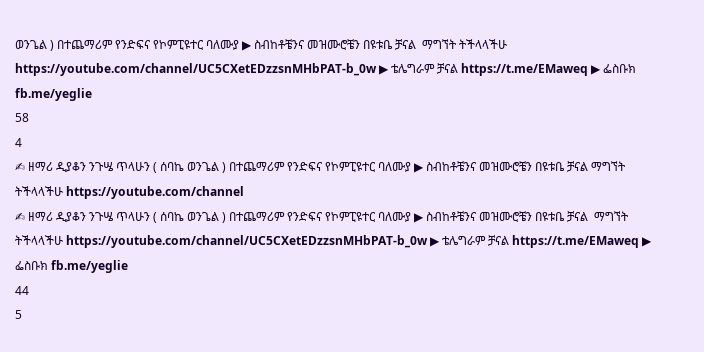ወንጌል ) በተጨማሪም የንድፍና የኮምፒዩተር ባለሙያ ▶ ስብከቶቼንና መዝሙሮቼን በዩቱቤ ቻናል  ማግኘት ትችላላችሁ https://youtube.com/channel/UC5CXetEDzzsnMHbPAT-b_0w ▶ ቴሌግራም ቻናል https://t.me/EMaweq ▶ ፌስቡክ fb.me/yeglie
58
4
✍ ዘማሪ ዲያቆን ንጉሤ ጥላሁን ( ሰባኬ ወንጌል ) በተጨማሪም የንድፍና የኮምፒዩተር ባለሙያ ▶ ስብከቶቼንና መዝሙሮቼን በዩቱቤ ቻናል ማግኘት ትችላላችሁ https://youtube.com/channel
✍ ዘማሪ ዲያቆን ንጉሤ ጥላሁን ( ሰባኬ ወንጌል ) በተጨማሪም የንድፍና የኮምፒዩተር ባለሙያ ▶ ስብከቶቼንና መዝሙሮቼን በዩቱቤ ቻናል  ማግኘት ትችላላችሁ https://youtube.com/channel/UC5CXetEDzzsnMHbPAT-b_0w ▶ ቴሌግራም ቻናል https://t.me/EMaweq ▶ ፌስቡክ fb.me/yeglie
44
5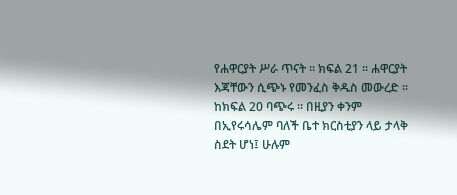የሐዋርያት ሥራ ጥናት ፡፡ ክፍል 21 ፡፡ ሐዋርያት እጃቸውን ሲጭኑ የመንፈስ ቅዱስ መውረድ ፡፡   ከክፍል 20 ባጭሩ ፡፡ በዚያን ቀንም በኢየሩሳሌም ባለች ቤተ ክርስቲያን ላይ ታላቅ ስደት ሆነ፤ ሁሉም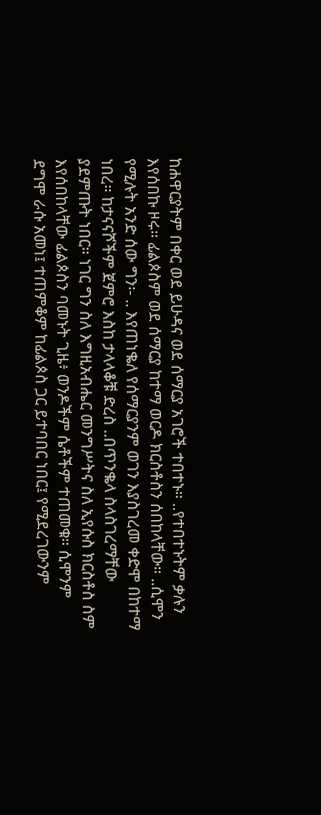ከሐዋርያትም በቀር ወደ ይሁዳና ወደ ሰማርያ አገሮች ተበተኑ። ..የተበተኑትም ቃሉን እየሰበኩ ዞሩ። ፊልጶስም ወደ ሰማርያ ከተማ ወርዶ ክርስቶስን ሰበከላቸው። ..ሲሞን የሚሉት አንድ ሰው ግን፡- .. እየጠነቈለ የሰማርያንም ወገን እያስገረመ ቀድሞ በከተማ ነበረ። ከታናናሾችም ጀምሮ እስከ ታላላቆቹ ድረስ ..በጥንቈላ ስላስገረማቸው ያደምጡት ነበር። ነገር ግን ስለ እግዚአብሔር መንግሥትና ስለ ኢየሱስ ክርስቶስ ስም እየሰበከላቸው ፊልጶስን ባመኑት ጊዜ፥ ወንዶችም ሴቶችም ተጠመቁ። ሲሞንም ደግሞ ራሱ አመነ፤ ተጠምቆም ከፊልጶስ ጋር ይተባበር ነበር፤ የሚደረገውንም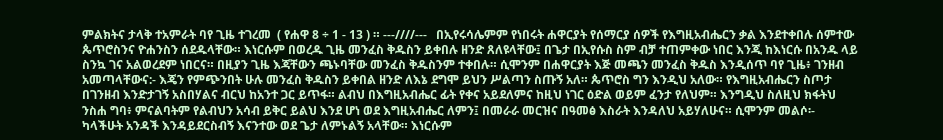ምልክትና ታላቅ ተአምራት ባየ ጊዜ ተገረመ  ( የሐዋ 8 ÷ 1 - 13 ) ። ---////---   በኢየሩሳሌምም የነበሩት ሐዋርያት የሰማርያ ሰዎች የእግዚአብሔርን ቃል እንደተቀበሉ ሰምተው ጴጥሮስንና ዮሐንስን ሰደዱላቸው። እነርሱም በወረዱ ጊዜ መንፈስ ቅዱስን ይቀበሉ ዘንድ ጸለዩላቸው፤ በጌታ በኢየሱስ ስም ብቻ ተጠምቀው ነበር እንጂ ከእነርሱ በአንዱ ላይ ስንኳ ገና አልወረደም ነበርና። በዚያን ጊዜ እጃቸውን ጫኑባቸው መንፈስ ቅዱስንም ተቀበሉ። ሲሞንም በሐዋርያት እጅ መጫን መንፈስ ቅዱስ እንዲሰጥ ባየ ጊዜ፥ ገንዘብ አመጣላቸውና:- እጄን የምጭንበት ሁሉ መንፈስ ቅዱስን ይቀበል ዘንድ ለእኔ ደግሞ ይህን ሥልጣን ስጡኝ አለ። ጴጥሮስ ግን እንዲህ አለው። የእግዚአብሔርን ስጦታ በገንዘብ እንድታገኝ አስበሃልና ብርህ ከአንተ ጋር ይጥፋ። ልብህ በእግዚአብሔር ፊት የቀና አይደለምና ከዚህ ነገር ዕድል ወይም ፈንታ የለህም። እንግዲህ ስለዚህ ክፋትህ ንስሐ ግባ፥ ምናልባትም የልብህን አሳብ ይቅር ይልህ እንደ ሆነ ወደ እግዚአብሔር ለምን፤ በመራራ መርዝና በዓመፅ እስራት እንዳለህ አይሃለሁና። ሲሞንም መልሶ፡- ካላችሁት አንዳች እንዳይደርስብኝ እናንተው ወደ ጌታ ለምኑልኝ አላቸው። እነርሱም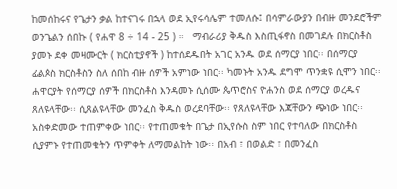ከመሰከሩና የጌታን ቃል ከተናገሩ በኋላ ወደ ኢየሩሳሌም ተመለሱ፤ በሳምራውያን በብዙ መንደሮችም ወንጌልን ሰበኩ ( የሐዋ 8 ÷ 14 - 25 ) ።   ማብራሪያ ቅዱስ እስጢፋኖስ በመገደሉ በክርስቶስ ያመኑ ደቀ መዛሙርት ( ክርስቲያኖች ) ከተሰደዱበት አገር አንዱ ወደ ሰማርያ ነበር፡፡ በሰማርያ ፊልጶስ ክርስቶስን ስለ ሰበከ ብዙ ሰዎች አምነው ነበር፡፡ ካመኑት አንዱ ደግሞ ጥንቋዩ ሲሞን ነበር፡፡ ሐዋርያት የሰማርያ ሰዎች በክርስቶስ እንዳመኑ ሲሰሙ ጴጥሮስና ዮሐንስ ወደ ሰማርያ ወረዱና ጸለዩላቸው፡፡ ሲጸልዩላቸው መንፈስ ቅዱስ ወረደባቸው፡፡ የጸለዩላቸው እጃቸውን ጭነው ነበር፡፡ አስቀድመው ተጠምቀው ነበር፡፡ የተጠመቁት በጌታ በኢየሱስ ስም ነበር የተባለው በክርስቶስ ሲያምኑ የተጠመቁትን ጥምቀት ለማመልከት ነው፡፡ በአብ ፣ በወልድ ፣ በመንፈስ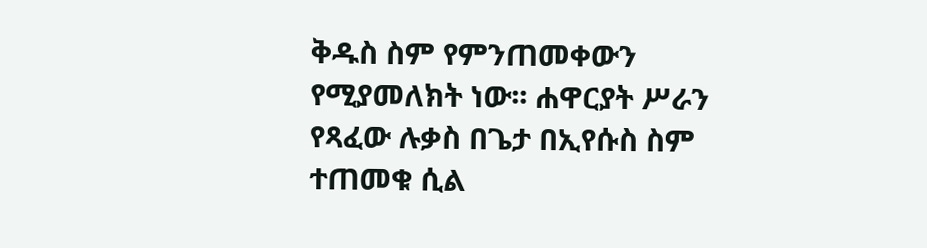ቅዱስ ስም የምንጠመቀውን የሚያመለክት ነው፡፡ ሐዋርያት ሥራን የጻፈው ሉቃስ በጌታ በኢየሱስ ስም ተጠመቁ ሲል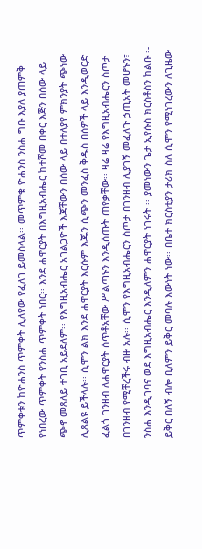ጥምቀቱን ከዮሐንስ ጥምቀት ሊለየው የፈለገ ይመስላል፡፡ መጥምቁ ዮሐንስ ንስሐ ግቡ እያለ ያጠምቅ የነበረው ጥምቀት የንስሐ ጥምቀት ነበር፡፡ እንደ ሐዋርያት በእግዚአብሔር ከተሾመ በቀር እጅን በሰው ላይ ጭኖ መጸለይ ተገቢ አይደለም፡፡ የእግዚአብሔር አገልጋዮች እጃቸውን በሰው ላይ በተለያየ ምክንያት ጭነው ሊጸልዩ ይችላሉ፡፡ ሲሞን ልክ እንደ ሐዋርያት እርሱም እጁን ሲጭን መንፈስ ቅዱስ በሰዎች ላይ እንዲወርድ ፈልጎ ገንዘብ ለሐዋርያት ሰጥቶአቸው ሥልጣኑን እንዲሰጡት ጠየቃቸው፡፡ ዛሬ ዛሬ የእግዚአብሔርን ስጦታ በገንዘብ የሚቸረችሩ ብዙ አሉ፡፡ ሲሞን የእግዚአብሔርን ስጦታ በገንዘብ ሊያገኝ መፈለጉ ኃጢአት መሆኑን፣ ንስሐ እንዲገባና ወደ እግዚአብሔር እንዲለምን ሐዋርያት ነገሩት ፡፡ ያመነውን ጌታ ኢየሱስ ክርስቶስን ከልቡ ፡- ይቅር በለኝ ብሎ ቢለምን ይቅር መባሉ እውነት ነው፡፡ በቤተ ክርስቲያን ታሪክ ስለ ሲሞን የሚነገረውን ለጊዜው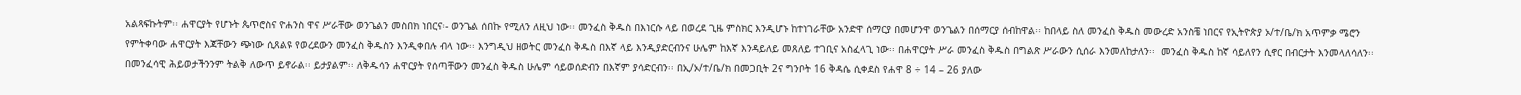አልጻፍኩትም፡፡ ሐዋርያት የሆኑት ጴጥሮስና ዮሐንስ ዋና ሥራቸው ወንጌልን መስበክ ነበርና፡- ወንጌል ሰበኩ የሚለን ለዚህ ነው፡፡ መንፈስ ቅዱስ በእነርሱ ላይ በወረደ ጊዜ ምስክር እንዲሆኑ ከተነገራቸው አንድዋ ሰማርያ በመሆንዋ ወንጌልን በሰማርያ ሰብከዋል፡፡ ከበላይ ስለ መንፈስ ቅዱስ መውረድ አንስቼ ነበርና የኢትዮጵያ ኦ/ተ/ቤ/ክ አጥምቃ ሜሮን የምትቀባው ሐዋርያት እጃቸውን ጭነው ሲጸልዩ የወረደውን መንፈስ ቅዱስን እንዲቀበሉ ብላ ነው፡፡ እንግዲህ ዘወትር መንፈስ ቅዱስ በእኛ ላይ እንዲያድርብንና ሁሌም ከእኛ እንዳይለይ መጸለይ ተገቢና አስፈላጊ ነው፡፡ በሐዋርያት ሥራ መንፈስ ቅዱስ በግልጽ ሥራውን ሲሰራ እንመለከታለን፡፡  መንፈስ ቅዱስ ከኛ ሳይለየን ሲኖር በብርታት እንመላለሳለን፡፡ በመንፈሳዊ ሕይወታችንንም ትልቅ ለውጥ ይኖራል፡፡ ይታያልም፡፡ ለቅዱሳን ሐዋርያት የሰጣቸውን መንፈስ ቅዱስ ሁሌም ሳይወሰድብን በእኛም ያሳድርብን፡፡ በኢ/ኦ/ተ/ቤ/ክ በመጋቢት 2ና ግንቦት 16 ቅዳሴ ሲቀደስ የሐዋ 8 ÷ 14 – 26 ያለው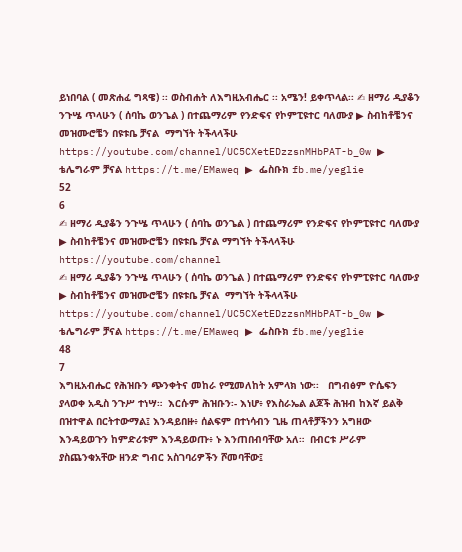ይነበባል ( መጽሐፈ ግጻዌ) ፡፡ ወስብሐት ለእግዚአብሔር ፡፡ አሜን! ይቀጥላል፡፡ ✍ ዘማሪ ዲያቆን ንጉሤ ጥላሁን ( ሰባኬ ወንጌል ) በተጨማሪም የንድፍና የኮምፒዩተር ባለሙያ ▶ ስብከቶቼንና መዝሙሮቼን በዩቱቤ ቻናል  ማግኘት ትችላላችሁ https://youtube.com/channel/UC5CXetEDzzsnMHbPAT-b_0w ▶ ቴሌግራም ቻናል https://t.me/EMaweq ▶ ፌስቡክ fb.me/yeglie
52
6
✍ ዘማሪ ዲያቆን ንጉሤ ጥላሁን ( ሰባኬ ወንጌል ) በተጨማሪም የንድፍና የኮምፒዩተር ባለሙያ ▶ ስብከቶቼንና መዝሙሮቼን በዩቱቤ ቻናል ማግኘት ትችላላችሁ https://youtube.com/channel
✍ ዘማሪ ዲያቆን ንጉሤ ጥላሁን ( ሰባኬ ወንጌል ) በተጨማሪም የንድፍና የኮምፒዩተር ባለሙያ ▶ ስብከቶቼንና መዝሙሮቼን በዩቱቤ ቻናል  ማግኘት ትችላላችሁ https://youtube.com/channel/UC5CXetEDzzsnMHbPAT-b_0w ▶ ቴሌግራም ቻናል https://t.me/EMaweq ▶ ፌስቡክ fb.me/yeglie
48
7
እግዚአብሔር የሕዝቡን ጭንቀትና መከራ የሚመለከት አምላክ ነው፡፡   በግብፅም ዮሴፍን ያላወቀ አዲስ ንጉሥ ተነሣ።  እርሱም ሕዝቡን፡- እነሆ፥ የእስራኤል ልጆች ሕዝብ ከእኛ ይልቅ በዝተዋል በርትተውማል፤ እንዳይበዙ፥ ሰልፍም በተነሳብን ጊዜ ጠላቶቻችንን አግዘው እንዳይወጉን ከምድሪቱም እንዳይወጡ፥ ኑ እንጠበብባቸው አለ።  በብርቱ ሥራም ያስጨንቁአቸው ዘንድ ግብር አስገባሪዎችን ሾመባቸው፤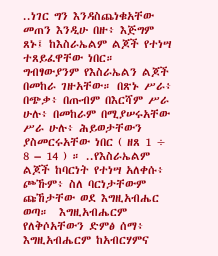..ነገር ግን እንዳስጨነቁአቸው መጠን እንዲሁ በዙ፥ እጅግም ጸኑ፤ ከእስራኤልም ልጆች የተነሣ ተጸይፈዋቸው ነበር። ግብፃውያንም የእስራኤልን ልጆች በመከራ ገዙአቸው። በጽኑ ሥራ፥ በጭቃ፥ በጡብም በእርሻም ሥራ ሁሉ፥ በመከራም በሚያሠሩአቸው ሥራ ሁሉ፥ ሕይወታቸውን ያስመርሩአቸው ነበር ( ዘጸ 1 ÷ 8 – 14 ) ። ..የእስራኤልም ልጆች ከባርነት የተነሣ አለቀሱ፥ ጮኹም፥ ስለ ባርነታቸውም ጩኸታቸው ወደ እግዚአብሔር ወጣ።  እግዚአብሔርም የለቅሶአቸውን ድምፅ ሰማ፥ እግዚአብሔርም ከአብርሃምና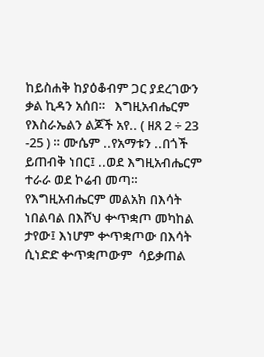ከይስሐቅ ከያዕቆብም ጋር ያደረገውን  ቃል ኪዳን አሰበ።   እግዚአብሔርም የእስራኤልን ልጆች አየ.. ( ዘጸ 2 ÷ 23 -25 ) ። ሙሴም ..የአማቱን ..በጎች ይጠብቅ ነበር፤ ..ወደ እግዚአብሔርም ተራራ ወደ ኮሬብ መጣ። የእግዚአብሔርም መልአክ በእሳት ነበልባል በእሾህ ቍጥቋጦ መካከል ታየው፤ እነሆም ቍጥቋጦው በእሳት ሲነድድ ቍጥቋጦውም  ሳይቃጠል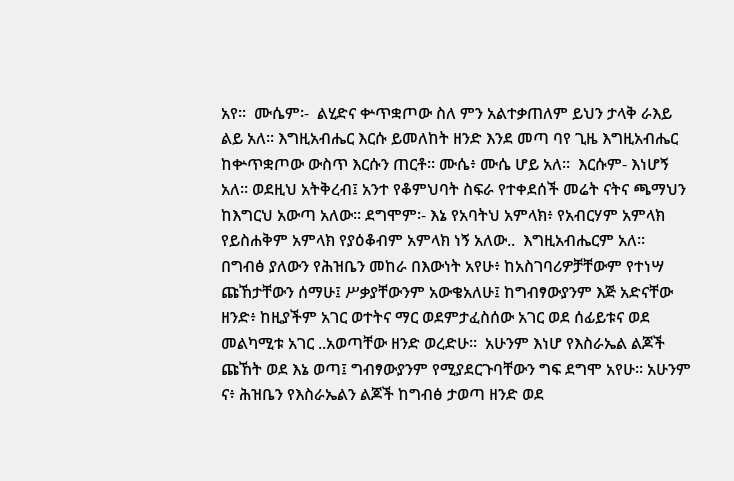አየ።  ሙሴም፡-  ልሂድና ቍጥቋጦው ስለ ምን አልተቃጠለም ይህን ታላቅ ራእይ ልይ አለ። እግዚአብሔር እርሱ ይመለከት ዘንድ እንደ መጣ ባየ ጊዜ እግዚአብሔር ከቍጥቋጦው ውስጥ እርሱን ጠርቶ። ሙሴ፥ ሙሴ ሆይ አለ።  እርሱም- እነሆኝ አለ። ወደዚህ አትቅረብ፤ አንተ የቆምህባት ስፍራ የተቀደሰች መሬት ናትና ጫማህን ከእግርህ አውጣ አለው። ደግሞም፡- እኔ የአባትህ አምላክ፥ የአብርሃም አምላክ የይስሐቅም አምላክ የያዕቆብም አምላክ ነኝ አለው..  እግዚአብሔርም አለ። በግብፅ ያለውን የሕዝቤን መከራ በእውነት አየሁ፥ ከአስገባሪዎቻቸውም የተነሣ ጩኸታቸውን ሰማሁ፤ ሥቃያቸውንም አውቄአለሁ፤ ከግብፃውያንም እጅ አድናቸው ዘንድ፥ ከዚያችም አገር ወተትና ማር ወደምታፈስሰው አገር ወደ ሰፊይቱና ወደ መልካሚቱ አገር ..አወጣቸው ዘንድ ወረድሁ።  አሁንም እነሆ የእስራኤል ልጆች ጩኸት ወደ እኔ ወጣ፤ ግብፃውያንም የሚያደርጉባቸውን ግፍ ደግሞ አየሁ። አሁንም ና፥ ሕዝቤን የእስራኤልን ልጆች ከግብፅ ታወጣ ዘንድ ወደ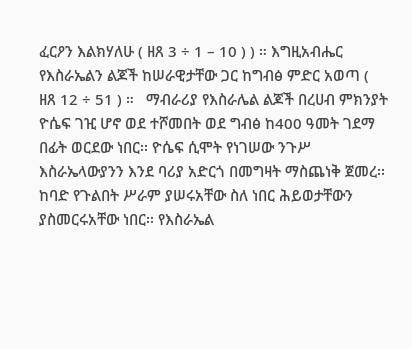ፈርዖን እልክሃለሁ ( ዘጸ 3 ÷ 1 – 10 ) ) ። እግዚአብሔር የእስራኤልን ልጆች ከሠራዊታቸው ጋር ከግብፅ ምድር አወጣ ( ዘጸ 12 ÷ 51 ) ።   ማብራሪያ የእስራሌል ልጆች በረሀብ ምክንያት ዮሴፍ ገዢ ሆኖ ወደ ተሾመበት ወደ ግብፅ ከ400 ዓመት ገደማ በፊት ወርደው ነበር፡፡ ዮሴፍ ሲሞት የነገሠው ንጉሥ እስራኤላውያንን እንደ ባሪያ አድርጎ በመግዛት ማስጨነቅ ጀመረ፡፡ ከባድ የጉልበት ሥራም ያሠሩአቸው ስለ ነበር ሕይወታቸውን ያስመርሩአቸው ነበር፡፡ የእስራኤል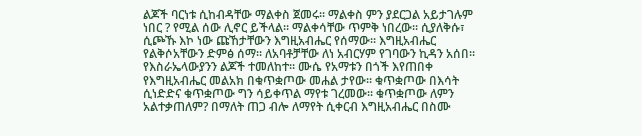ልጆች ባርነቱ ሲከብዳቸው ማልቀስ ጀመሩ፡፡ ማልቀስ ምን ያደርጋል አይታገሉም ነበር ? የሚል ሰው ሊኖር ይችላል፡፡ ማልቀሳቸው ጥምቅ ነበረው፡፡ ሲያለቅሱ፣ ሲጮኹ እኮ ነው ጩኸታቸውን እግዚአብሔር የሰማው፡፡ እግዚአብሔር የልቅሶአቸውን ድምፅ ሰማ፡፡ ለአባቶቻቸው ለነ አብርሃም የገባውን ኪዳን አሰበ፡፡ የእስራኤላውያንን ልጆች ተመለከተ፡፡ ሙሴ የአማቱን በጎች እየጠበቀ የእግዚአብሔር መልአክ በቁጥቋጦው መሐል ታየው፡፡ ቁጥቋጦው በእሳት ሲነድድና ቁጥቋጦው ግን ሳይቀጥል ማየቱ ገረመው፡፡ ቁጥቋጦው ለምን አልተቃጠለም? በማለት ጠጋ ብሎ ለማየት ሲቀርብ እግዚአብሔር በስሙ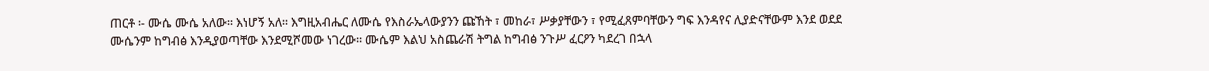ጠርቶ ፡- ሙሴ ሙሴ አለው፡፡ እነሆኝ አለ፡፡ እግዚአብሔር ለሙሴ የእስራኤላውያንን ጩኸት ፣ መከራ፣ ሥቃያቸውን ፣ የሚፈጸምባቸውን ግፍ እንዳየና ሊያድናቸውም እንደ ወደደ ሙሴንም ከግብፅ እንዲያወጣቸው እንደሚሾመው ነገረው፡፡ ሙሴም እልህ አስጨራሽ ትግል ከግብፅ ንጉሥ ፈርዖን ካደረገ በኋላ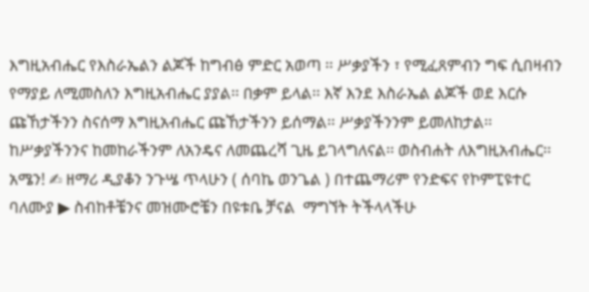እግዚአብሔር የእስራኤልን ልጆች ከግብፅ ምድር አወጣ ፡፡ ሥቃያችን ፣ የሚፈጸምብን ግፍ ሲበዛብን የማያይ ለሚመስለን እግዚአብሔር ያያል፡፡ በቃም ይላል፡፡ እኛ እንደ እስራኤል ልጆች ወደ እርሱ ጩኸታችንን ስናሰማ እግዚአብሔር ጩኸታችንን ይሰማል፡፡ ሥቃያችንንም ይመለከታል፡፡ ከሥቃያችንንና ከመከራችንም ለአንዴና ለመጨረሻ ጊዜ ይገላግለናል፡፡ ወስብሐት ለእግዚአብሔር፡፡ አሜን! ✍ ዘማሪ ዲያቆን ንጉሤ ጥላሁን ( ሰባኬ ወንጌል ) በተጨማሪም የንድፍና የኮምፒዩተር ባለሙያ ▶ ስብከቶቼንና መዝሙሮቼን በዩቱቤ ቻናል  ማግኘት ትችላላችሁ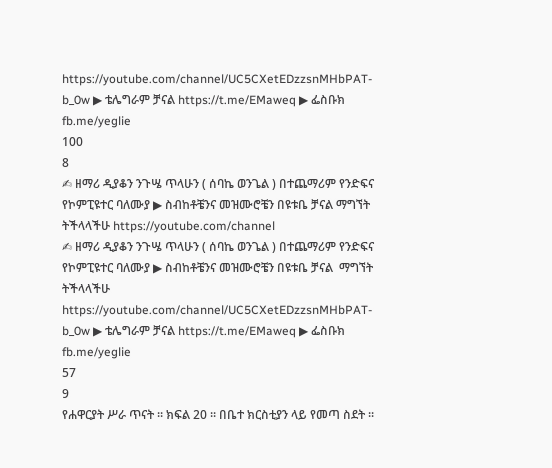https://youtube.com/channel/UC5CXetEDzzsnMHbPAT-b_0w ▶ ቴሌግራም ቻናል https://t.me/EMaweq ▶ ፌስቡክ fb.me/yeglie
100
8
✍ ዘማሪ ዲያቆን ንጉሤ ጥላሁን ( ሰባኬ ወንጌል ) በተጨማሪም የንድፍና የኮምፒዩተር ባለሙያ ▶ ስብከቶቼንና መዝሙሮቼን በዩቱቤ ቻናል ማግኘት ትችላላችሁ https://youtube.com/channel
✍ ዘማሪ ዲያቆን ንጉሤ ጥላሁን ( ሰባኬ ወንጌል ) በተጨማሪም የንድፍና የኮምፒዩተር ባለሙያ ▶ ስብከቶቼንና መዝሙሮቼን በዩቱቤ ቻናል  ማግኘት ትችላላችሁ https://youtube.com/channel/UC5CXetEDzzsnMHbPAT-b_0w ▶ ቴሌግራም ቻናል https://t.me/EMaweq ▶ ፌስቡክ fb.me/yeglie
57
9
የሐዋርያት ሥራ ጥናት ፡፡ ክፍል 20 ፡፡ በቤተ ክርስቲያን ላይ የመጣ ስደት ፡፡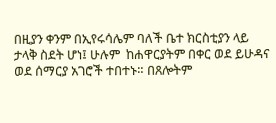በዚያን ቀንም በኢየሩሳሌም ባለች ቤተ ክርስቲያን ላይ ታላቅ ስደት ሆነ፤ ሁሉም  ከሐዋርያትም በቀር ወደ ይሁዳና ወደ ሰማርያ አገሮች ተበተኑ። በጸሎትም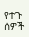የተጉ  ሰዎች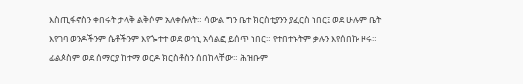እስጢፋኖስን ቀበሩት ታላቅ ልቅሶም አለቀሱለት። ሳውል ግን ቤተ ክርስቲያንን ያፈርስ ነበር፤ ወደ ሁሉም ቤት እየገባ ወንዶችንም ሴቶችንም እየጐተተ ወደ ወኅኒ አሳልፎ ይሰጥ ነበር። የተበተኑትም ቃሉን እየሰበኩ ዞሩ። ፊልጶስም ወደ ሰማርያ ከተማ ወርዶ ክርስቶስን ሰበከላቸው። ሕዝቡም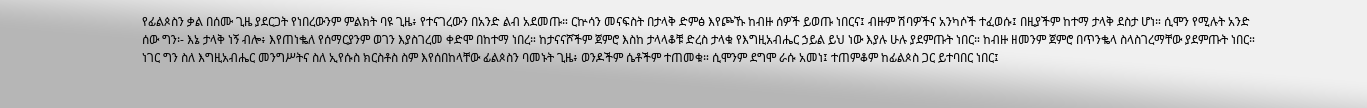የፊልጶስን ቃል በሰሙ ጊዜ ያደርጋት የነበረውንም ምልክት ባዩ ጊዜ፥ የተናገረውን በአንድ ልብ አደመጡ። ርኵሳን መናፍስት በታላቅ ድምፅ እየጮኹ ከብዙ ሰዎች ይወጡ ነበርና፤ ብዙም ሽባዎችና አንካሶች ተፈወሱ፤ በዚያችም ከተማ ታላቅ ደስታ ሆነ። ሲሞን የሚሉት አንድ ሰው ግን፡- እኔ ታላቅ ነኝ ብሎ፥ እየጠነቈለ የሰማርያንም ወገን እያስገረመ ቀድሞ በከተማ ነበረ። ከታናናሾችም ጀምሮ እስከ ታላላቆቹ ድረስ ታላቁ የእግዚአብሔር ኃይል ይህ ነው እያሉ ሁሉ ያደምጡት ነበር። ከብዙ ዘመንም ጀምሮ በጥንቈላ ስላስገረማቸው ያደምጡት ነበር። ነገር ግን ስለ እግዚአብሔር መንግሥትና ስለ ኢየሱስ ክርስቶስ ስም እየሰበከላቸው ፊልጶስን ባመኑት ጊዜ፥ ወንዶችም ሴቶችም ተጠመቁ። ሲሞንም ደግሞ ራሱ አመነ፤ ተጠምቆም ከፊልጶስ ጋር ይተባበር ነበር፤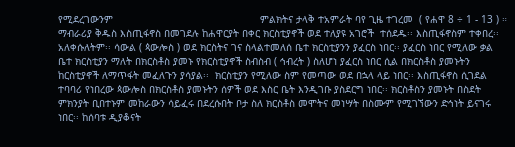የሚደረገውንም                                                 ምልክትና ታላቅ ተአምራት ባየ ጊዜ ተገረመ  ( የሐዋ 8 ÷ 1 - 13 ) ።   ማብራሪያ ቅዱስ እስጢፋኖስ በመገደሉ ከሐዋርያት በቀር ክርስቲያኖች ወደ ተለያዩ አገሮች  ተሰደዱ፡፡ እስጢፋኖስም ተቀበረ፡፡ አለቀሱለትም፡፡ ሳውል ( ጳውሎስ ) ወደ ክርስትና ገና ስላልተመለሰ ቤተ ክርስቲያንን ያፈርስ ነበር፡፡ ያፈርስ ነበር የሚለው ቃል ቤተ ክርስቲያን ማለት በክርስቶስ ያመኑ የክርስቲያኖች ስብስብ ( ኅብረት ) ስለሆነ ያፈርስ ነበር ሲል በክርስቶስ ያመኑትን ከርስቲያኖች ለማጥፋት መፈለጉን ያሳያል፡፡  ክርስቲያን የሚለው ስም የመጣው ወደ በኋላ ላይ ነበር፡፡ እስጢፋኖስ ሲገደል ተባባሪ የነበረው ጳውሎስ በክርስቶስ ያመኑትን ሰዎች ወደ እስር ቤት እንዲገቡ ያስደርግ ነበር፡፡ ክርስቶስን ያመኑት በስደት ምክንያት ቢበተኑም መከራውን ሳይፈሩ በደረሱበት ቦታ ስለ ክርስቶስ መሞትና መነሣት በስሙም የሚገኘውን ድኅነት ይናገሩ ነበር፡፡ ከሰባቱ ዲያቆናት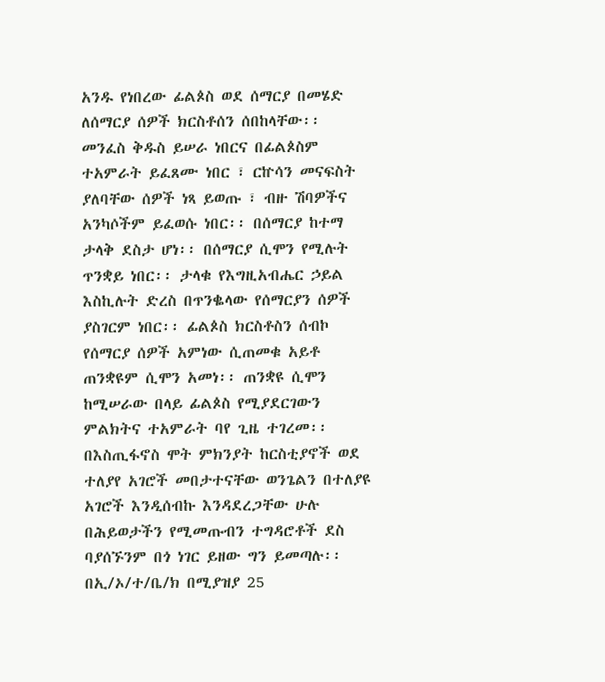አንዱ የነበረው ፊልጶስ ወደ ሰማርያ በመሄድ ለሰማርያ ሰዎች ክርስቶሰን ሰበከላቸው፡፡ መንፈስ ቅዱስ ይሠራ ነበርና በፊልጶስም ተአምራት ይፈጸሙ ነበር ፣ ርኵሳን መናፍስት ያለባቸው ሰዎች ነጻ ይወጡ ፣ ብዙ ሽባዎችና አንካሶችም ይፈወሱ ነበር፡፡ በሰማርያ ከተማ ታላቅ ደስታ ሆነ፡፡ በሰማርያ ሲሞን የሚሉት ጥንቋይ ነበር፡፡ ታላቁ የእግዚአብሔር ኃይል እስኪሉት ድረስ በጥንቈላው የሰማርያን ሰዎች ያስገርም ነበር፡፡ ፊልጶስ ክርስቶስን ሰብኮ የሰማርያ ሰዎች አምነው ሲጠመቁ አይቶ ጠንቋዩም ሲሞን አመነ፡፡ ጠንቋዩ ሲሞን ከሚሠራው በላይ ፊልጶስ የሚያደርገውን ምልክትና ተአምራት ባየ ጊዜ ተገረመ፡፡ በእስጢፋኖስ ሞት ምክንያት ከርስቲያኖች ወደ ተለያየ አገሮች መበታተናቸው ወንጌልን በተለያዩ አገሮች እንዲሰብኩ እንዳደረጋቸው ሁሉ በሕይወታችን የሚመጡብን ተግዳሮቶች ደስ ባያሰኙንም በጎ ነገር ይዘው ግን ይመጣሉ፡፡ በኢ/ኦ/ተ/ቤ/ክ በሚያዝያ 25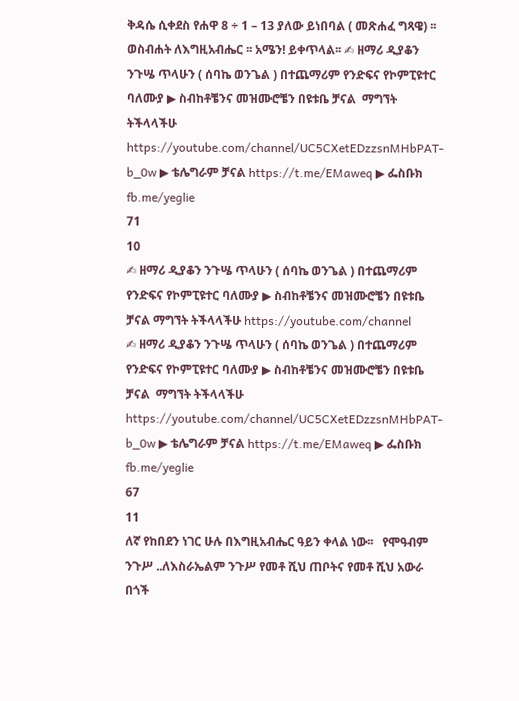ቅዳሴ ሲቀደስ የሐዋ 8 ÷ 1 – 13 ያለው ይነበባል ( መጽሐፈ ግጻዌ) ፡፡ ወስብሐት ለእግዚአብሔር ፡፡ አሜን! ይቀጥላል፡፡ ✍ ዘማሪ ዲያቆን ንጉሤ ጥላሁን ( ሰባኬ ወንጌል ) በተጨማሪም የንድፍና የኮምፒዩተር ባለሙያ ▶ ስብከቶቼንና መዝሙሮቼን በዩቱቤ ቻናል  ማግኘት ትችላላችሁ https://youtube.com/channel/UC5CXetEDzzsnMHbPAT-b_0w ▶ ቴሌግራም ቻናል https://t.me/EMaweq ▶ ፌስቡክ fb.me/yeglie
71
10
✍ ዘማሪ ዲያቆን ንጉሤ ጥላሁን ( ሰባኬ ወንጌል ) በተጨማሪም የንድፍና የኮምፒዩተር ባለሙያ ▶ ስብከቶቼንና መዝሙሮቼን በዩቱቤ ቻናል ማግኘት ትችላላችሁ https://youtube.com/channel
✍ ዘማሪ ዲያቆን ንጉሤ ጥላሁን ( ሰባኬ ወንጌል ) በተጨማሪም የንድፍና የኮምፒዩተር ባለሙያ ▶ ስብከቶቼንና መዝሙሮቼን በዩቱቤ ቻናል  ማግኘት ትችላላችሁ https://youtube.com/channel/UC5CXetEDzzsnMHbPAT-b_0w ▶ ቴሌግራም ቻናል https://t.me/EMaweq ▶ ፌስቡክ fb.me/yeglie
67
11
ለኛ የከበደን ነገር ሁሉ በእግዚአብሔር ዓይን ቀላል ነው፡፡   የሞዓብም ንጉሥ ..ለእስራኤልም ንጉሥ የመቶ ሺህ ጠቦትና የመቶ ሺህ አውራ በጎች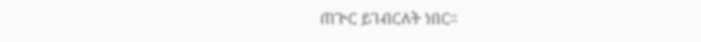ጠጕር ይገብርለት ነበር።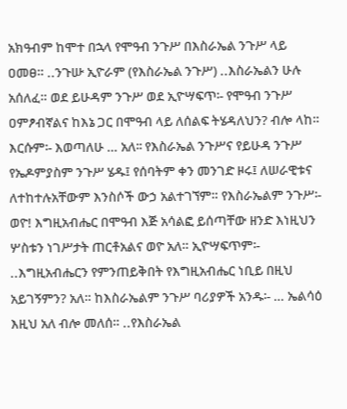አክዓብም ከሞተ በኋላ የሞዓብ ንጉሥ በእስራኤል ንጉሥ ላይ ዐመፀ። ..ንጉሡ ኢዮራም (የእስራኤል ንጉሥ) ..እስራኤልን ሁሉ አሰለፈ። ወደ ይሁዳም ንጉሥ ወደ ኢዮሣፍጥ፡- የሞዓብ ንጉሥ ዐምፆብኛልና ከእኔ ጋር በሞዓብ ላይ ለሰልፍ ትሄዳለህን? ብሎ ላከ። እርሱም፡- እወጣለሁ … አለ፡፡ የእስራኤል ንጉሥና የይሁዳ ንጉሥ የኤዶምያስም ንጉሥ ሄዱ፤ የሰባትም ቀን መንገድ ዞሩ፤ ለሠራዊቱና ለተከተሉአቸውም እንስሶች ውኃ አልተገኘም። የእስራኤልም ንጉሥ፡- ወዮ! እግዚአብሔር በሞዓብ እጅ አሳልፎ ይሰጣቸው ዘንድ እነዚህን ሦስቱን ነገሥታት ጠርቶአልና ወዮ አለ። ኢዮሣፍጥም፡- ..እግዚአብሔርን የምንጠይቅበት የእግዚአብሔር ነቢይ በዚህ አይገኝምን? አለ። ከእስራኤልም ንጉሥ ባሪያዎች አንዱ፡- … ኤልሳዕ እዚህ አለ ብሎ መለሰ። ..የእስራኤል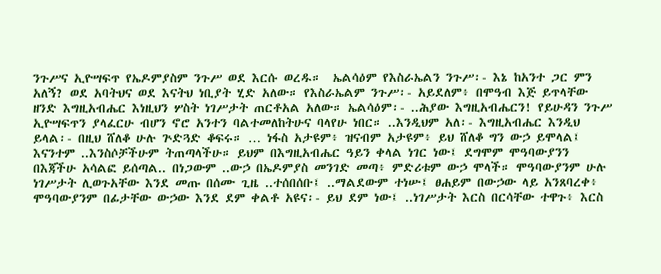ንጉሥና ኢዮሣፍጥ የኤዶምያስም ንጉሥ ወደ እርሱ ወረዱ።  ኤልሳዕም የእስራኤልን ንጉሥ፡- እኔ ከአንተ ጋር ምን አለኝ? ወደ አባትህና ወደ እናትህ ነቢያት ሂድ አለው። የእስራኤልም ንጉሥ፡- አይደለም፥ በሞዓብ እጅ ይጥላቸው ዘንድ እግዚአብሔር እነዚህን ሦስት ነገሥታት ጠርቶአል አለው። ኤልሳዕም፡- ..ሕያው እግዚአብሔርን! የይሁዳን ንጉሥ ኢዮሣፍጥን ያላፈርሁ ብሆን ኖሮ አንተን ባልተመለከትሁና ባላየሁ ነበር። ..እንዲህም አለ፡- እግዚአብሔር እንዲህ ይላል፡- በዚህ ሸለቆ ሁሉ ጕድጓድ ቆፍሩ። … ነፋስ አታዩም፥ ዝናብም አታዩም፥ ይህ ሸለቆ ግን ውኃ ይሞላል፤ እናንተም ..እንስሶቻችሁም ትጠጣላችሁ። ይህም በእግዚአብሔር ዓይን ቀላል ነገር ነው፤ ደግሞም ሞዓባውያንን በእጃችሁ አሳልፎ ይሰጣል.. በነጋውም ..ውኃ በኤዶምያስ መንገድ መጣ፥ ምድሪቱም ውኃ ሞላች። ሞዓባውያንም ሁሉ ነገሥታት ሊወጉአቸው እንደ መጡ በሰሙ ጊዜ ..ተሰበሰቡ፤ ..ማልደውም ተነሡ፤ ፀሐይም በውኃው ላይ አንጸባረቀ፥ ሞዓባውያንም በፊታቸው ውኃው እንደ ደም ቀልቶ አዩና፡- ይህ ደም ነው፤ ..ነገሥታት እርስ በርሳቸው ተዋጉ፥ እርስ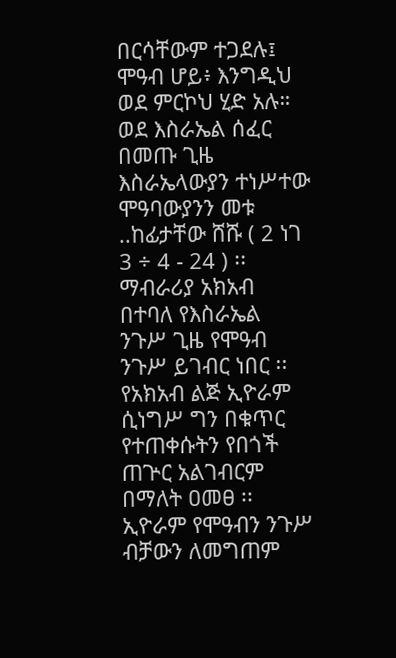በርሳቸውም ተጋደሉ፤ ሞዓብ ሆይ፥ እንግዲህ ወደ ምርኮህ ሂድ አሉ።  ወደ እስራኤል ሰፈር በመጡ ጊዜ እስራኤላውያን ተነሥተው ሞዓባውያንን መቱ ..ከፊታቸው ሸሹ ( 2 ነገ 3 ÷ 4 - 24 ) ፡፡   ማብራሪያ አክአብ በተባለ የእስራኤል ንጉሥ ጊዜ የሞዓብ ንጉሥ ይገብር ነበር ፡፡  የአክአብ ልጅ ኢዮራም ሲነግሥ ግን በቁጥር የተጠቀሱትን የበጎች ጠጕር አልገብርም በማለት ዐመፀ ፡፡ ኢዮራም የሞዓብን ንጉሥ ብቻውን ለመግጠም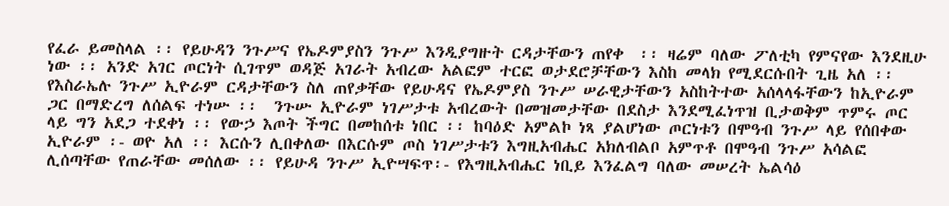የፈራ ይመስላል ፡፡ የይሁዳን ንጉሥና የኤዶምያስን ንጉሥ እንዲያግዙት ርዳታቸውን ጠየቀ  ፡፡ ዛሬም ባለው ፖለቲካ የምናየው እንደዚሁ ነው ፡፡ አንድ አገር ጦርነት ሲገጥም ወዳጅ አገራት አብረው አልፎም ተርፎ ወታደሮቻቸውን እስከ መላክ የሚደርሱበት ጊዜ አለ ፡፡ የእስራኤሉ ንጉሥ ኢዮራም ርዳታቸውን ስለ ጠየቃቸው የይሁዳና የኤዶምያስ ንጉሥ ሠራዊታቸውን አስከትተው አሰላላፋቸውን ከኢዮራም ጋር በማድረግ ለሰልፍ ተነሡ ፡፡  ንጉሡ ኢዮራም ነገሥታቱ አብረውት በመዝመታቸው በደስታ እንደሚፈነጥዝ ቢታወቅም ጥምሩ ጦር ላይ ግን አደጋ ተደቀነ ፡፡ የውኃ እጦት ችግር በመከሰቱ ነበር ፡፡ ከባዕድ አምልኮ ነጻ ያልሆነው ጦርነቱን በሞዓብ ንጉሥ ላይ የሰበቀው ኢዮራም ፡- ወዮ አለ ፡፡ እርሱን ሊበቀለው በእርሱም ጦስ ነገሥታቱን እግዚአብሔር አክለብልቦ አምጥቶ በሞዓብ ንጉሥ አሳልፎ ሊሰጣቸው የጠራቸው መሰለው ፡፡ የይሁዳ ንጉሥ ኢዮሣፍጥ፡- የእግዚአብሔር ነቢይ እንፈልግ ባለው መሠረት ኤልሳዕ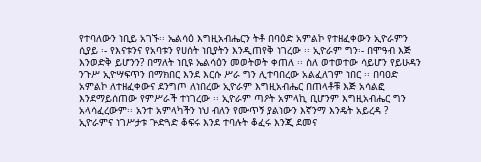የተባለውን ነቢይ አገኙ፡፡ ኤልሳዕ እግዚአብሔርን ትቶ በባዕድ አምልኮ የተዘፈቀውን ኢዮራምን ሲያይ ፡- የእናቱንና የአባቱን የሀሰት ነቢያትን እንዲጠየቅ ነገረው ፡፡ ኢዮራም ግን፡- በሞዓብ እጅ እንወድቅ ይሆንን? በማለት ነቢዩ ኤልሳዕን መወትወት ቀጠለ ፡፡ ስለ ወተወተው ሳይሆን የይሁዳን ንጉሥ ኢዮሣፍጥን በማክበር እንደ እርሱ ሥራ ግን ሊተባበረው አልፈለገም ነበር ፡፡ በባዐድ አምልኮ ለተዘፈቀውና ደንግጦ ለነበረው ኢዮራም እግዚአብሔር በጠላቶቹ እጅ አሳልፎ እንደማይሰጠው የምሥራች ተነገረው ፡፡ ኢዮራም ጣዖት አምላኪ ቢሆንም እግዚአብሔር ግን አላሳፈረውም፡፡ አንተ አምላካችን ነህ ብለን የሙጥኝ ያልነውን እኛንማ እንዴት አይረዳ ? ኢዮራምና ነገሥታቱ ጕድጓድ ቆፍሩ እንደ ተባሉት ቆፈሩ እንጂ ደመና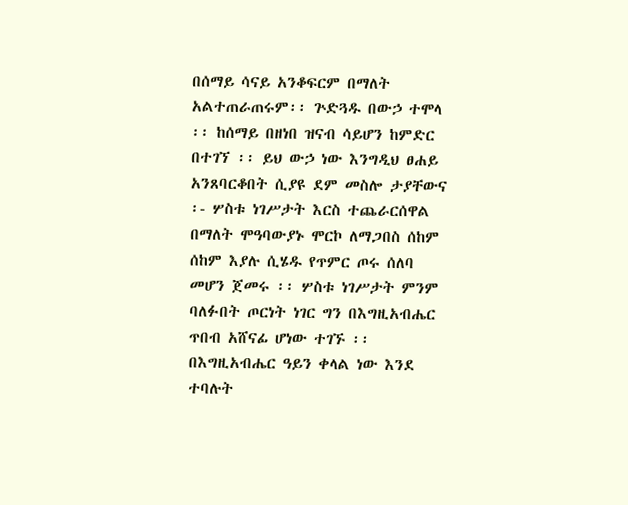በሰማይ ሳናይ አንቆፍርም በማለት አልተጠራጠሩም፡፡ ጕድጓዱ በውኃ ተሞላ ፡፡ ከሰማይ በዘነበ ዝናብ ሳይሆን ከምድር በተገኘ ፡፡ ይህ ውኃ ነው እንግዲህ ፀሐይ አንጸባርቆበት ሲያዩ ደም መስሎ ታያቸውና ፡- ሦስቱ ነገሥታት እርስ ተጨራርሰዋል በማለት ሞዓባውያኑ ሞርኮ ለማጋበስ ሰከም ሰከም እያሉ ሲሄዱ የጥምር ጦሩ ሰለባ መሆን ጀመሩ ፡፡ ሦስቱ ነገሥታት ምንም ባለፉበት ጦርነት ነገር ግን በእግዚአብሔር ጥበብ አሸናፊ ሆነው ተገኙ ፡፡ በእግዚአብሔር ዓይን ቀላል ነው እንደ ተባሉት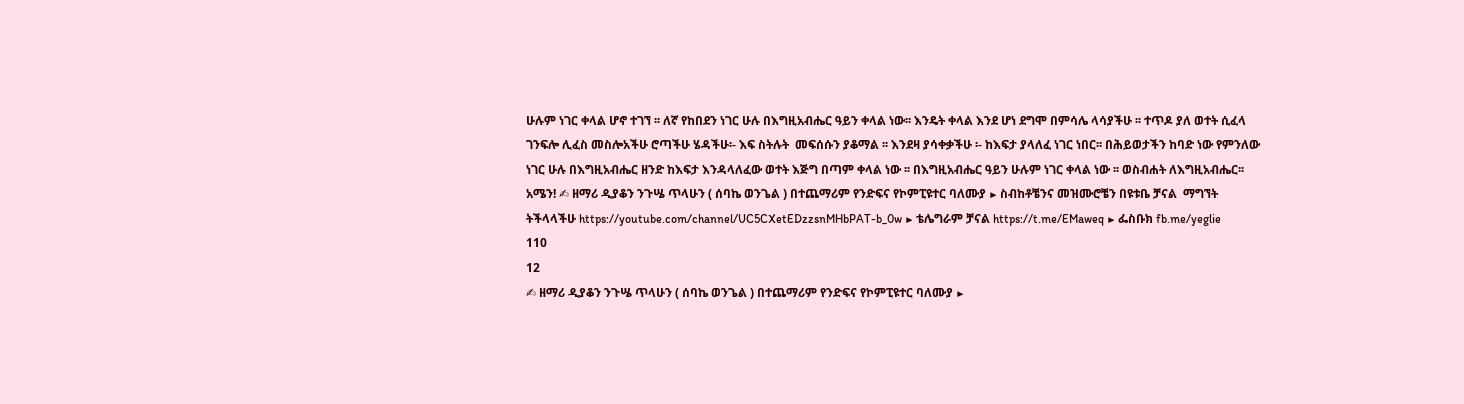ሁሉም ነገር ቀላል ሆኖ ተገኘ ፡፡ ለኛ የከበደን ነገር ሁሉ በእግዚአብሔር ዓይን ቀላል ነው፡፡ እንዴት ቀላል እንደ ሆነ ደግሞ በምሳሌ ላሳያችሁ ፡፡ ተጥዶ ያለ ወተት ሲፈላ ገንፍሎ ሊፈስ መስሎአችሁ ሮጣችሁ ሄዳችሁ፡- እፍ ስትሉት  መፍሰሱን ያቆማል ፡፡ እንደዛ ያሳቀቃችሁ ፡- ከእፍታ ያላለፈ ነገር ነበር፡፡ በሕይወታችን ከባድ ነው የምንለው ነገር ሁሉ በእግዚአብሔር ዘንድ ከእፍታ እንዳላለፈው ወተት እጅግ በጣም ቀላል ነው ፡፡ በእግዚአብሔር ዓይን ሁሉም ነገር ቀላል ነው ፡፡ ወስብሐት ለእግዚአብሔር፡፡ አሜን! ✍ ዘማሪ ዲያቆን ንጉሤ ጥላሁን ( ሰባኬ ወንጌል ) በተጨማሪም የንድፍና የኮምፒዩተር ባለሙያ ▶ ስብከቶቼንና መዝሙሮቼን በዩቱቤ ቻናል  ማግኘት ትችላላችሁ https://youtube.com/channel/UC5CXetEDzzsnMHbPAT-b_0w ▶ ቴሌግራም ቻናል https://t.me/EMaweq ▶ ፌስቡክ fb.me/yeglie
110
12
✍ ዘማሪ ዲያቆን ንጉሤ ጥላሁን ( ሰባኬ ወንጌል ) በተጨማሪም የንድፍና የኮምፒዩተር ባለሙያ ▶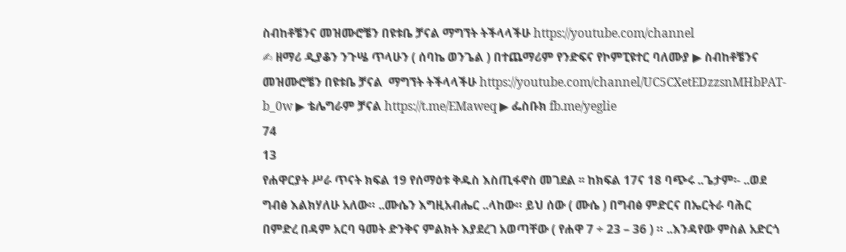ስብከቶቼንና መዝሙሮቼን በዩቱቤ ቻናል ማግኘት ትችላላችሁ https://youtube.com/channel
✍ ዘማሪ ዲያቆን ንጉሤ ጥላሁን ( ሰባኬ ወንጌል ) በተጨማሪም የንድፍና የኮምፒዩተር ባለሙያ ▶ ስብከቶቼንና መዝሙሮቼን በዩቱቤ ቻናል  ማግኘት ትችላላችሁ https://youtube.com/channel/UC5CXetEDzzsnMHbPAT-b_0w ▶ ቴሌግራም ቻናል https://t.me/EMaweq ▶ ፌስቡክ fb.me/yeglie
74
13
የሐዋርያት ሥራ ጥናት ክፍል 19 የሰማዕቱ ቅዱስ እስጢፋኖስ መገደል ፡፡ ከክፍል 17ና 18 ባጭሩ ..ጌታም፡- ..ወደ ግብፅ እልክሃለሁ አለው። ..ሙሴን እግዚአብሔር ..ላከው። ይህ ሰው ( ሙሴ ) በግብፅ ምድርና በኤርትራ ባሕር በምድረ በዳም አርባ ዓመት ድንቅና ምልክት እያደረገ አወጣቸው ( የሐዋ 7 ÷ 23 – 36 ) ። ..እንዳየው ምስል አድርጎ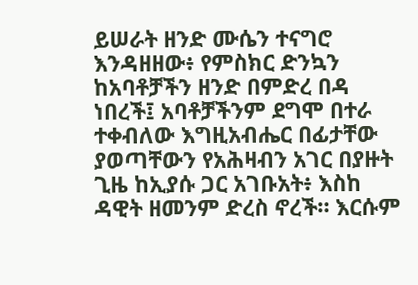ይሠራት ዘንድ ሙሴን ተናግሮ እንዳዘዘው፥ የምስክር ድንኳን ከአባቶቻችን ዘንድ በምድረ በዳ ነበረች፤ አባቶቻችንም ደግሞ በተራ ተቀብለው እግዚአብሔር በፊታቸው ያወጣቸውን የአሕዛብን አገር በያዙት ጊዜ ከኢያሱ ጋር አገቡአት፥ እስከ ዳዊት ዘመንም ድረስ ኖረች። እርሱም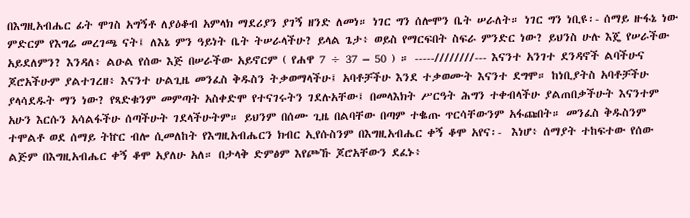በእግዚአብሔር ፊት ሞገስ አግኝቶ ለያዕቆብ አምላክ ማደሪያን ያገኝ ዘንድ ለመነ። ነገር ግን ሰሎሞን ቤት ሠራለት። ነገር ግን ነቢዩ፡- ሰማይ ዙፋኔ ነው ምድርም የእግሬ መረገጫ ናት፤ ለእኔ ምን ዓይነት ቤት ትሠራላችሁ? ይላል ጌታ፥ ወይስ የማርፍበት ስፍራ ምንድር ነው? ይህንስ ሁሉ እጄ የሠራችው አይደለምን? እንዳለ፥ ልዑል የሰው እጅ በሠራችው አይኖርም ( የሐዋ 7 ÷ 37 – 50 ) ። -----////////--- እናንተ አንገተ ደንዳኖች ልባችሁና ጆሮአችሁም ያልተገረዘ፥ እናንተ ሁልጊዜ መንፈስ ቅዱስን ትቃወማላችሁ፤ አባቶቻችሁ እንደ ተቃወሙት እናንተ ደግሞ። ከነቢያትስ አባቶቻችሁ ያላሳደዱት ማን ነው? የጻድቁንም መምጣት አስቀድሞ የተናገሩትን ገደሉአቸው፤ በመላእክት ሥርዓት ሕግን ተቀብላችሁ ያልጠበቃችሁት እናንተም አሁን እርሱን አሳልፋችሁ ሰጣችሁት ገደላችሁትም። ይህንም በሰሙ ጊዜ በልባቸው በጣም ተቈጡ ጥርሳቸውንም አፋጩበት። መንፈስ ቅዱስንም ተሞልቶ ወደ ሰማይ ትኵር ብሎ ሲመለከት የእግዚአብሔርን ክብር ኢየሱስንም በእግዚአብሔር ቀኝ ቆሞ አየና፡-  እነሆ፥ ሰማያት ተከፍተው የሰው ልጅም በእግዚአብሔር ቀኝ ቆሞ አያለሁ አለ። በታላቅ ድምፅም እየጮኹ ጆሮአቸውን ደፈኑ፥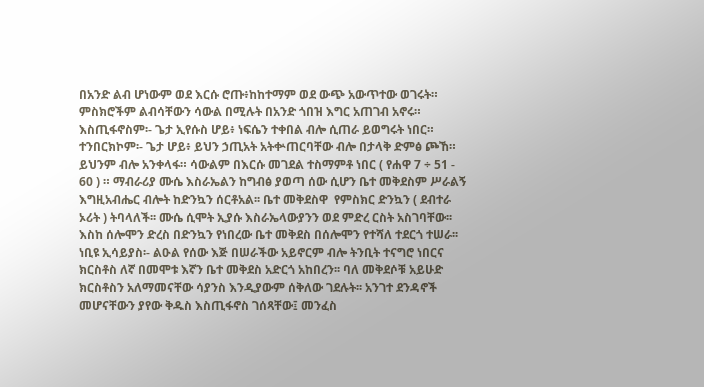በአንድ ልብ ሆነውም ወደ እርሱ ሮጡ፥ከከተማም ወደ ውጭ አውጥተው ወገሩት። ምስክሮችም ልብሳቸውን ሳውል በሚሉት በአንድ ጎበዝ እግር አጠገብ አኖሩ። እስጢፋኖስም፡- ጌታ ኢየሱስ ሆይ፥ ነፍሴን ተቀበል ብሎ ሲጠራ ይወግሩት ነበር። ተንበርክኮም፡- ጌታ ሆይ፥ ይህን ኃጢአት አትቍጠርባቸው ብሎ በታላቅ ድምፅ ጮኸ። ይህንም ብሎ አንቀላፋ። ሳውልም በእርሱ መገደል ተስማምቶ ነበር ( የሐዋ 7 ÷ 51 - 60 ) ። ማብራሪያ ሙሴ እስራኤልን ከግብፅ ያወጣ ሰው ሲሆን ቤተ መቅደስም ሥራልኝ እግዚአብሔር ብሎት ከድንኳን ሰርቶአል፡፡ ቤተ መቅደስዋ  የምስክር ድንኳን ( ደብተራ ኦሪት ) ትባላለች፡፡ ሙሴ ሲሞት ኢያሱ እስራኤላውያንን ወደ ምድረ ርስት አስገባቸው፡፡ እስከ ሰሎሞን ድረስ በድንኳን የነበረው ቤተ መቅደስ በሰሎሞን የተሻለ ተደርጎ ተሠራ፡፡ ነቢዩ ኢሳይያስ፡- ልዑል የሰው እጅ በሠራችው አይኖርም ብሎ ትንቢት ተናግሮ ነበርና ክርስቶስ ለኛ በመሞቱ እኛን ቤተ መቅደስ አድርጎ አከበረን፡፡ ባለ መቅደሶቹ አይሁድ ክርስቶስን አለማመናቸው ሳያንስ እንዲያውም ሰቅለው ገደሉት፡፡ አንገተ ደንዳኖች መሆናቸውን ያየው ቅዱስ እስጢፋኖስ ገሰጻቸው፤ መንፈስ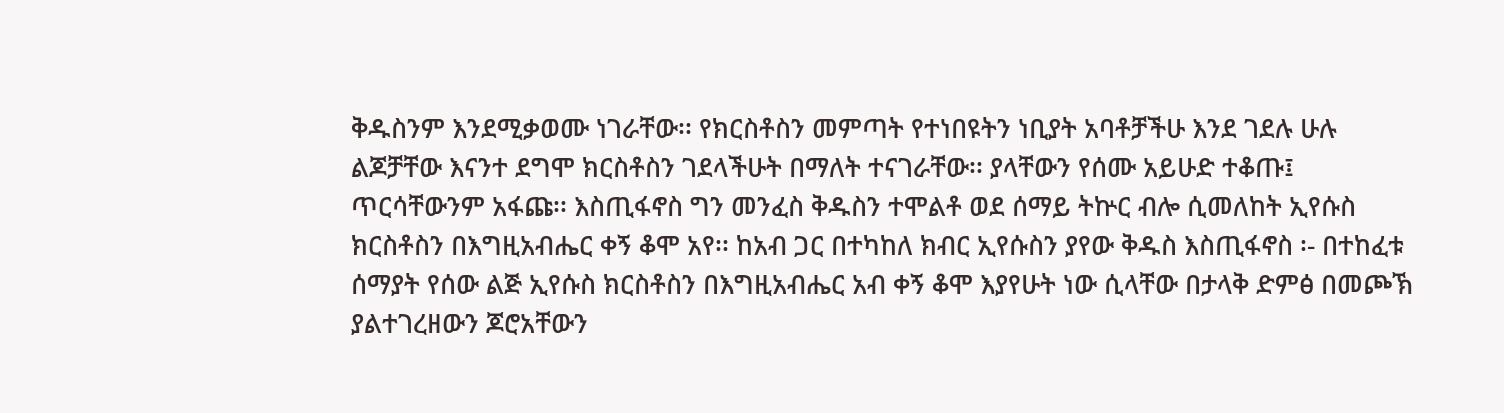ቅዱስንም እንደሚቃወሙ ነገራቸው፡፡ የክርስቶስን መምጣት የተነበዩትን ነቢያት አባቶቻችሁ እንደ ገደሉ ሁሉ ልጆቻቸው እናንተ ደግሞ ክርስቶስን ገደላችሁት በማለት ተናገራቸው፡፡ ያላቸውን የሰሙ አይሁድ ተቆጡ፤ ጥርሳቸውንም አፋጩ፡፡ እስጢፋኖስ ግን መንፈስ ቅዱስን ተሞልቶ ወደ ሰማይ ትኵር ብሎ ሲመለከት ኢየሱስ ክርስቶስን በእግዚአብሔር ቀኝ ቆሞ አየ፡፡ ከአብ ጋር በተካከለ ክብር ኢየሱስን ያየው ቅዱስ እስጢፋኖስ ፡- በተከፈቱ ሰማያት የሰው ልጅ ኢየሱስ ክርስቶስን በእግዚአብሔር አብ ቀኝ ቆሞ እያየሁት ነው ሲላቸው በታላቅ ድምፅ በመጮኽ ያልተገረዘውን ጆሮአቸውን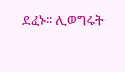ደፈኑ፡፡ ሊወግሩት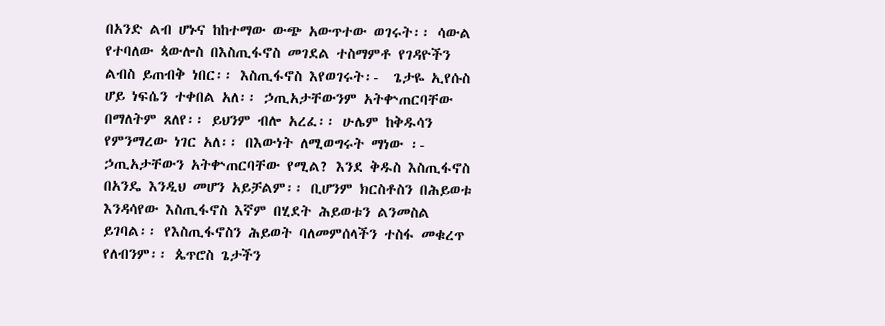በአንድ ልብ ሆኑና ከከተማው ውጭ አውጥተው ወገሩት፡፡ ሳውል የተባለው ጳውሎስ በእስጢፋኖስ መገደል ተስማምቶ የገዳዮችን ልብስ ይጠብቅ ነበር፡፡ እስጢፋኖስ እየወገሩት፡-  ጌታዬ ኢየሱስ ሆይ ነፍሴን ተቀበል አለ፡፡ ኃጢአታቸውንም አትቍጠርባቸው በማለትም ጸለየ፡፡ ይህንም ብሎ አረፈ፡፡ ሁሌም ከቅዱሳን የምንማረው ነገር አለ፡፡ በእውነት ለሚወግሩት ማነው ፡- ኃጢአታቸውን አትቍጠርባቸው የሚል? እንደ ቅዱስ እስጢፋኖስ በአንዴ እንዲህ መሆን አይቻልም፡፡ ቢሆንም ክርስቶስን በሕይወቱ እንዳሳየው እስጢፋኖስ እኛም በሂደት ሕይወቱን ልንመስል ይገባል፡፡ የእስጢፋኖስን ሕይወት ባለመምሰላችን ተስፋ መቁረጥ የለብንም፡፡ ጴጥሮስ ጌታችን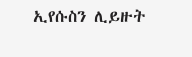ኢየሱስን ሊይዙት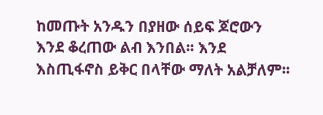ከመጡት አንዱን በያዘው ሰይፍ ጆሮውን እንደ ቆረጠው ልብ እንበል፡፡ እንደ እስጢፋኖስ ይቅር በላቸው ማለት አልቻለም፡፡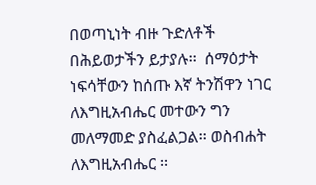በወጣኒነት ብዙ ጉድለቶች በሕይወታችን ይታያሉ፡፡  ሰማዕታት ነፍሳቸውን ከሰጡ እኛ ትንሽዋን ነገር ለእግዚአብሔር መተውን ግን መለማመድ ያስፈልጋል፡፡ ወስብሐት ለእግዚአብሔር ፡፡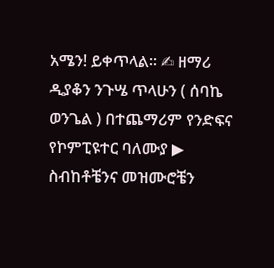አሜን! ይቀጥላል፡፡ ✍ ዘማሪ ዲያቆን ንጉሤ ጥላሁን ( ሰባኬ ወንጌል ) በተጨማሪም የንድፍና የኮምፒዩተር ባለሙያ ▶ ስብከቶቼንና መዝሙሮቼን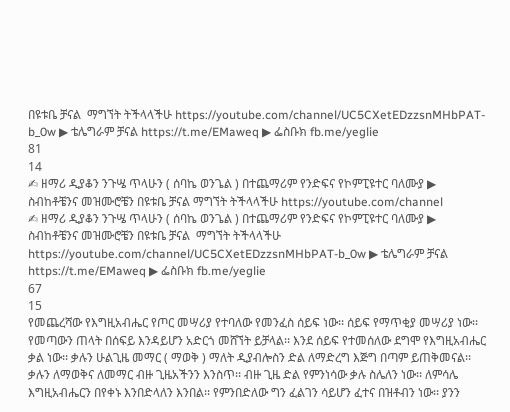በዩቱቤ ቻናል  ማግኘት ትችላላችሁ https://youtube.com/channel/UC5CXetEDzzsnMHbPAT-b_0w ▶ ቴሌግራም ቻናል https://t.me/EMaweq ▶ ፌስቡክ fb.me/yeglie
81
14
✍ ዘማሪ ዲያቆን ንጉሤ ጥላሁን ( ሰባኬ ወንጌል ) በተጨማሪም የንድፍና የኮምፒዩተር ባለሙያ ▶ ስብከቶቼንና መዝሙሮቼን በዩቱቤ ቻናል ማግኘት ትችላላችሁ https://youtube.com/channel
✍ ዘማሪ ዲያቆን ንጉሤ ጥላሁን ( ሰባኬ ወንጌል ) በተጨማሪም የንድፍና የኮምፒዩተር ባለሙያ ▶ ስብከቶቼንና መዝሙሮቼን በዩቱቤ ቻናል  ማግኘት ትችላላችሁ https://youtube.com/channel/UC5CXetEDzzsnMHbPAT-b_0w ▶ ቴሌግራም ቻናል https://t.me/EMaweq ▶ ፌስቡክ fb.me/yeglie
67
15
የመጨረሻው የእግዚአብሔር የጦር መሣሪያ የተባለው የመንፈስ ሰይፍ ነው፡፡ ሰይፍ የማጥቂያ መሣሪያ ነው፡፡ የመጣውን ጠላት በሰፍይ እንዳይሆን አድርጎ መሸኘት ይቻላል፡፡ እንደ ሰይፍ የተመሰለው ደግሞ የእግዚአብሔር ቃል ነው፡፡ ቃሉን ሁልጊዜ መማር ( ማወቅ ) ማለት ዲያብሎስን ድል ለማድረግ እጅግ በጣም ይጠቅመናል፡፡ ቃሉን ለማወቅና ለመማር ብዙ ጊዜአችንን እንስጥ፡፡ ብዙ ጊዜ ድል የምንነሳው ቃሉ ስሌለን ነው፡፡ ለምሳሌ እግዚአብሔርን በየቀኑ እንበድላለን እንበል፡፡ የምንበድለው ግን ፈልገን ሳይሆን ፈተና በዝቶብን ነው፡፡ ያንን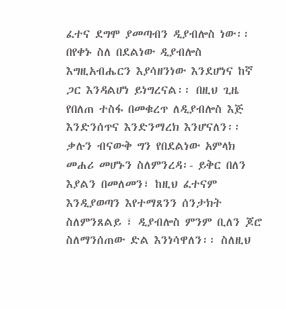ፈተና ደግሞ ያመጣብን ዲያብሎስ ነው፡፡ በየቀኑ ስለ በደልነው ዲያብሎስ እግዚአብሔርን እያሳዘንነው እንደሆነና ከኛ ጋር እንዳልሆነ ይነግረናል፡፡ በዚህ ጊዜ የበለጠ ተስፋ በመቁረጥ ለዲያብሎስ እጅ እንድንሰጥና እንድንማረክ እንሆናለን፡፡ ቃሉን ብናውቅ ግን የበደልነው አምላክ መሐሪ መሆኑን ስለምንረዳ፡- ይቅር በለን እያልን በመለመን፣ ከዚህ ፈተናም እንዲያወጣን እየተማጸንን ሰንታክት ስለምንጸልይ ፣ ዲያብሎስ ምንም ቢለን ጆሮ ስለማንሰጠው ድል እንነሳዋለን፡፡ ስለዚህ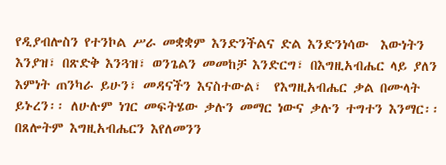የዲያብሎስን የተንኮል ሥራ መቋቋም እንድንችልና ድል እንድንነሳው  እውነትን እንያዝ፣ በጽድቅ እንጓዝ፣ ወንጌልን መመከቻ እንድርግ፣ በእግዚአብሔር ላይ ያለን እምነት ጠንካራ ይሁን፣ መዳናችን እናስተውል፣  የእግዚአብሔር ቃል በሙላት ይኑረን፡፡ ለሁሉም ነገር መፍትሄው ቃሉን መማር ነውና ቃሉን ተግተን እንማር፡፡ በጸሎትም እግዚአብሔርን እየለመንን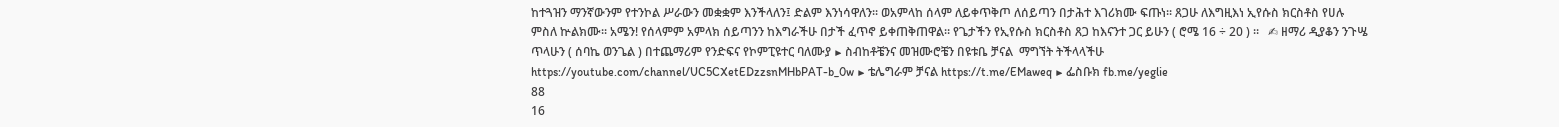ከተጓዝን ማንኛውንም የተንኮል ሥራውን መቋቋም እንችላለን፤ ድልም እንነሳዋለን፡፡ ወአምላከ ሰላም ለይቀጥቅጦ ለሰይጣን በታሕተ እገሪክሙ ፍጡነ፡፡ ጸጋሁ ለእግዚእነ ኢየሱስ ክርስቶስ የሀሉ ምስለ ኵልክሙ፡፡ አሜን! የሰላምም አምላክ ሰይጣንን ከእግራችሁ በታች ፈጥኖ ይቀጠቅጠዋል። የጌታችን የኢየሱስ ክርስቶስ ጸጋ ከእናንተ ጋር ይሁን ( ሮሜ 16 ÷ 20 ) ።   ✍ ዘማሪ ዲያቆን ንጉሤ ጥላሁን ( ሰባኬ ወንጌል ) በተጨማሪም የንድፍና የኮምፒዩተር ባለሙያ ▶ ስብከቶቼንና መዝሙሮቼን በዩቱቤ ቻናል  ማግኘት ትችላላችሁ https://youtube.com/channel/UC5CXetEDzzsnMHbPAT-b_0w ▶ ቴሌግራም ቻናል https://t.me/EMaweq ▶ ፌስቡክ fb.me/yeglie
88
16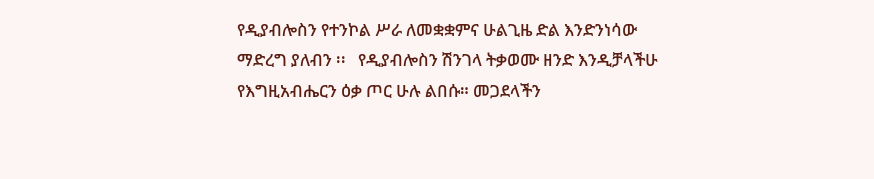የዲያብሎስን የተንኮል ሥራ ለመቋቋምና ሁልጊዜ ድል እንድንነሳው ማድረግ ያለብን ፡፡   የዲያብሎስን ሽንገላ ትቃወሙ ዘንድ እንዲቻላችሁ የእግዚአብሔርን ዕቃ ጦር ሁሉ ልበሱ። መጋደላችን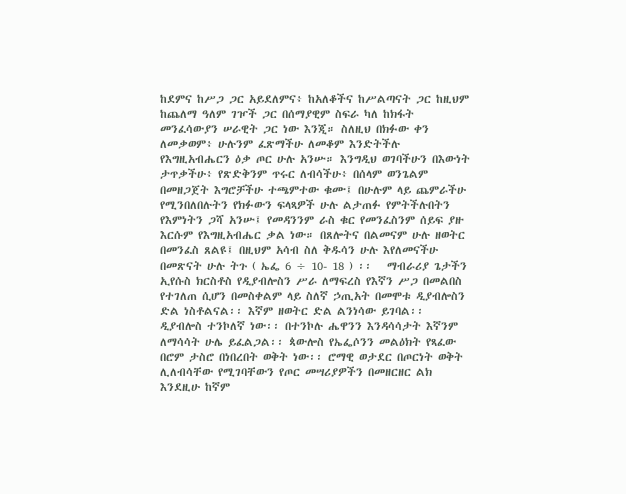ከደምና ከሥጋ ጋር አይደለምና፥ ከአለቆችና ከሥልጣናት ጋር ከዚህም ከጨለማ ዓለም ገዦች ጋር በሰማያዊም ስፍራ ካለ ከክፋት መንፈሳውያን ሠራዊት ጋር ነው እንጂ። ስለዚህ በክፉው ቀን ለመቃወም፥ ሁሉንም ፈጽማችሁ ለመቆም እንድትችሉ የእግዚአብሔርን ዕቃ ጦር ሁሉ አንሡ። እንግዲህ ወገባችሁን በእውነት ታጥቃችሁ፥ የጽድቅንም ጥሩር ለብሳችሁ፥ በሰላም ወንጌልም በመዘጋጀት እግሮቻችሁ ተጫምተው ቁሙ፤ በሁሉም ላይ ጨምራችሁ የሚንበለበሉትን የክፉውን ፍላጻዎች ሁሉ ልታጠፉ የምትችሉበትን የእምነትን ጋሻ አንሡ፤ የመዳንንም ራስ ቁር የመንፈስንም ሰይፍ ያዙ እርሱም የእግዚአብሔር ቃል ነው። በጸሎትና በልመናም ሁሉ ዘወትር በመንፈስ ጸልዩ፤ በዚህም አሳብ ስለ ቅዱሳን ሁሉ እየለመናችሁ በመጽናት ሁሉ ትጉ ( ኤፌ 6 ÷ 10- 18 ) ፡፡   ማብራሪያ ጌታችን ኢየሱስ ክርስቶስ የዲያብሎስን ሥራ ለማፍረስ የእኛን ሥጋ በመልበስ የተገለጠ ሲሆን በመስቀልም ላይ ስለኛ ኃጢአት በመሞቱ ዲያብሎስን ድል ነስቶልናል፡፡ እኛም ዘወትር ድል ልንነሳው ይገባል፡፡ ዲያብሎስ ተንኮለኛ ነው፡፡ በተንኮሉ ሔዋንን እንዳሳሳታት እኛንም ለማሳሳት ሁሌ ይፈልጋል፡፡ ጳውሎስ የኤፌሶንን መልዕክት የጻፈው በሮም ታስሮ በነበረበት ወቅት ነው፡፡ ሮማዊ ወታደር በጦርነት ወቅት ሊለብሳቸው የሚገባቸውን የጦር መሣሪያዎችን በመዘርዘር ልክ እንደዚሁ ከኛም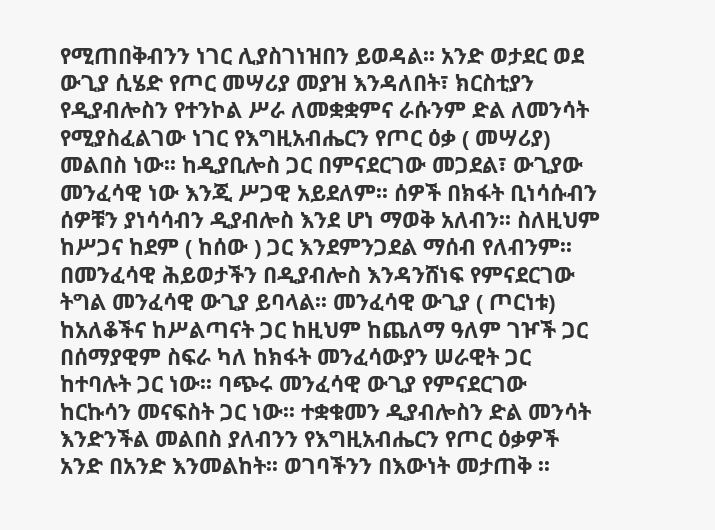የሚጠበቅብንን ነገር ሊያስገነዝበን ይወዳል፡፡ አንድ ወታደር ወደ ውጊያ ሲሄድ የጦር መሣሪያ መያዝ እንዳለበት፣ ክርስቲያን የዲያብሎስን የተንኮል ሥራ ለመቋቋምና ራሱንም ድል ለመንሳት የሚያስፈልገው ነገር የእግዚአብሔርን የጦር ዕቃ ( መሣሪያ) መልበስ ነው፡፡ ከዲያቢሎስ ጋር በምናደርገው መጋደል፣ ውጊያው መንፈሳዊ ነው እንጂ ሥጋዊ አይደለም፡፡ ሰዎች በክፋት ቢነሳሱብን ሰዎቹን ያነሳሳብን ዲያብሎስ እንደ ሆነ ማወቅ አለብን፡፡ ስለዚህም ከሥጋና ከደም ( ከሰው ) ጋር እንደምንጋደል ማሰብ የለብንም፡፡ በመንፈሳዊ ሕይወታችን በዲያብሎስ እንዳንሸነፍ የምናደርገው ትግል መንፈሳዊ ውጊያ ይባላል፡፡ መንፈሳዊ ውጊያ ( ጦርነቱ) ከአለቆችና ከሥልጣናት ጋር ከዚህም ከጨለማ ዓለም ገዦች ጋር በሰማያዊም ስፍራ ካለ ከክፋት መንፈሳውያን ሠራዊት ጋር  ከተባሉት ጋር ነው፡፡ ባጭሩ መንፈሳዊ ውጊያ የምናደርገው ከርኩሳን መናፍስት ጋር ነው፡፡ ተቋቁመን ዲያብሎስን ድል መንሳት እንድንችል መልበስ ያለብንን የእግዚአብሔርን የጦር ዕቃዎች አንድ በአንድ እንመልከት፡፡ ወገባችንን በእውነት መታጠቅ ፡፡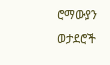ሮማውያን ወታደሮች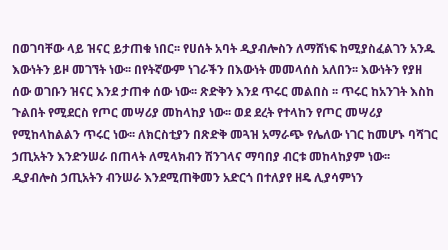በወገባቸው ላይ ዝናር ይታጠቁ ነበር፡፡ የሀሰት አባት ዲያብሎስን ለማሸነፍ ከሚያስፈልገን አንዱ እውነትን ይዞ መገኘት ነው፡፡ በየትኛውም ነገራችን በእውነት መመላሰስ አለበን፡፡ እውነትን የያዘ ሰው ወገቡን ዝናር እንደ ታጠቀ ሰው ነው፡፡ ጽድቅን እንደ ጥሩር መልበስ ፡፡ ጥሩር ከአንገት እስከ ጉልበት የሚደርስ የጦር መሣሪያ መከላከያ ነው፡፡ ወደ ደረት የተላከን የጦር መሣሪያ የሚከላከልልን ጥሩር ነው፡፡ ለክርስቲያን በጽድቅ መጓዝ አማራጭ የሌለው ነገር ከመሆኑ ባሻገር ኃጢአትን እንድንሠራ በጠላት ለሚላክብን ሽንገላና ማባበያ ብርቱ መከላከያም ነው፡፡ ዲያብሎስ ኃጢአትን ብንሠራ እንደሚጠቅመን አድርጎ በተለያየ ዘዴ ሊያሳምነን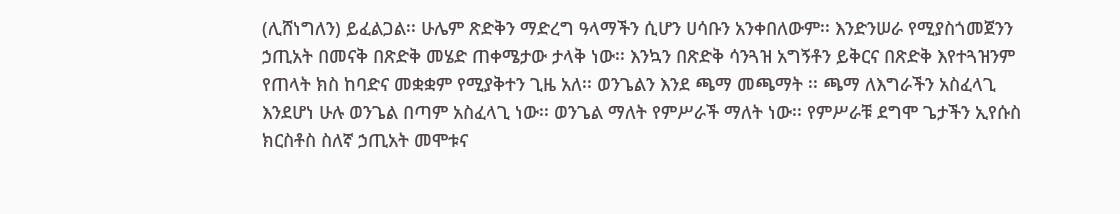(ሊሸነግለን) ይፈልጋል፡፡ ሁሌም ጽድቅን ማድረግ ዓላማችን ሲሆን ሀሳቡን አንቀበለውም፡፡ እንድንሠራ የሚያስጎመጀንን ኃጢአት በመናቅ በጽድቅ መሄድ ጠቀሜታው ታላቅ ነው፡፡ እንኳን በጽድቅ ሳንጓዝ አግኝቶን ይቅርና በጽድቅ እየተጓዝንም የጠላት ክስ ከባድና መቋቋም የሚያቅተን ጊዜ አለ፡፡ ወንጌልን እንደ ጫማ መጫማት ፡፡ ጫማ ለእግራችን አስፈላጊ እንደሆነ ሁሉ ወንጌል በጣም አስፈላጊ ነው፡፡ ወንጌል ማለት የምሥራች ማለት ነው፡፡ የምሥራቹ ደግሞ ጌታችን ኢየሱስ ክርስቶስ ስለኛ ኃጢአት መሞቱና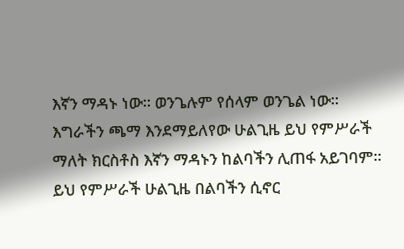እኛን ማዳኑ ነው፡፡ ወንጌሉም የሰላም ወንጌል ነው፡፡ እግራችን ጫማ እንደማይለየው ሁልጊዜ ይህ የምሥራች ማለት ክርስቶስ እኛን ማዳኑን ከልባችን ሊጠፋ አይገባም፡፡ ይህ የምሥራች ሁልጊዜ በልባችን ሲኖር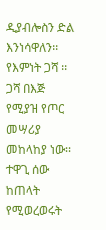ዲያብሎስን ድል እንነሳዋለን፡፡ የእምነት ጋሻ ፡፡ ጋሻ በእጅ የሚያዝ የጦር መሣሪያ መከላከያ ነው፡፡ ተዋጊ ሰው ከጠላት የሚወረወሩት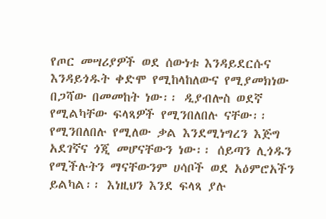የጦር መሣሪያዎች ወደ ሰውነቱ እንዳይደርሱና እንዳይጎዱት ቀድሞ የሚከላከለውና የሚያመክነው በጋሻው በመመከት ነው፡፡ ዲያብሎስ ወደኛ የሚልካቸው ፍላጻዎች የሚንበለበሉ ናቸው፡፡ የሚንበለበሉ የሚለው ቃል እንደሚነግረን እጅግ አደገኛና ጎጂ መሆናቸውን ነው፡፡ ሰይጣን ሊጎዱን የሚችሉትን ማናቸውንም ሀሳቦች ወደ አዕምሮአችን ይልካል፡፡ እነዚህን እንደ ፍላጻ ያሉ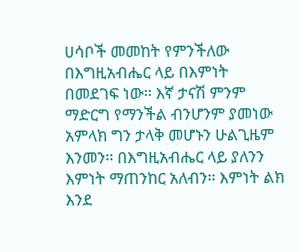ሀሳቦች መመከት የምንችለው በእግዚአብሔር ላይ በእምነት በመደገፍ ነው፡፡ እኛ ታናሽ ምንም ማድርግ የማንችል ብንሆንም ያመነው አምላክ ግን ታላቅ መሆኑን ሁልጊዜም እንመን፡፡ በእግዚአብሔር ላይ ያለንን እምነት ማጠንከር አለብን፡፡ እምነት ልክ እንደ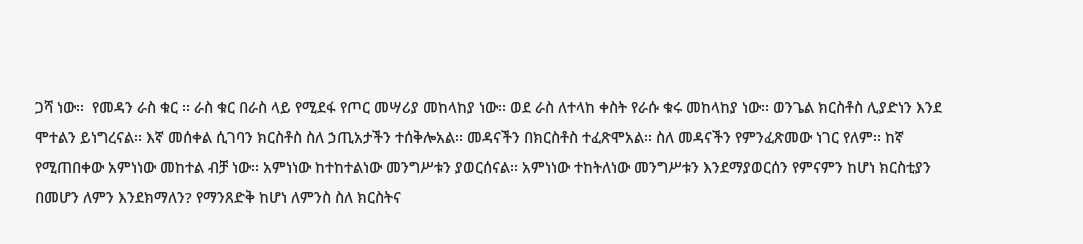ጋሻ ነው፡፡  የመዳን ራስ ቁር ፡፡ ራስ ቁር በራስ ላይ የሚደፋ የጦር መሣሪያ መከላከያ ነው፡፡ ወደ ራስ ለተላከ ቀስት የራሱ ቁሩ መከላከያ ነው፡፡ ወንጌል ክርስቶስ ሊያድነን እንደ ሞተልን ይነግረናል፡፡ እኛ መሰቀል ሲገባን ክርስቶስ ስለ ኃጢአታችን ተሰቅሎአል፡፡ መዳናችን በክርስቶስ ተፈጽሞአል፡፡ ስለ መዳናችን የምንፈጽመው ነገር የለም፡፡ ከኛ የሚጠበቀው አምነነው መከተል ብቻ ነው፡፡ አምነነው ከተከተልነው መንግሥቱን ያወርሰናል፡፡ አምነነው ተከትለነው መንግሥቱን እንደማያወርሰን የምናምን ከሆነ ክርስቲያን በመሆን ለምን እንደክማለን? የማንጸድቅ ከሆነ ለምንስ ስለ ክርስትና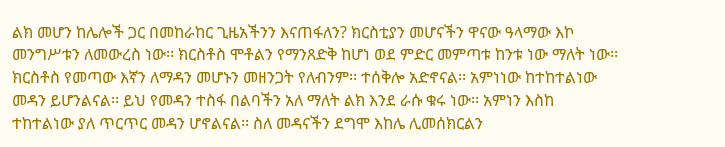ልክ መሆን ከሌሎች ጋር በመከራከር ጊዜአችንን እናጠፋለን? ክርስቲያን መሆናችን ዋናው ዓላማው እኮ መንግሥቱን ለመውረስ ነው፡፡ ክርስቶስ ሞቶልን የማንጸድቅ ከሆነ ወደ ምድር መምጣቱ ከንቱ ነው ማለት ነው፡፡ ክርስቶስ የመጣው እኛን ለማዳን መሆኑን መዘንጋት የለብንም፡፡ ተሰቅሎ አድኖናል፡፡ አምነነው ከተከተልነው መዳን ይሆንልናል፡፡ ይህ የመዳን ተስፋ በልባችን አለ ማለት ልክ እንደ ራሱ ቁሩ ነው፡፡ አምነን እስከ ተከተልነው ያለ ጥርጥር መዳን ሆኖልናል፡፡ ስለ መዳናችን ደግሞ እከሌ ሊመሰክርልን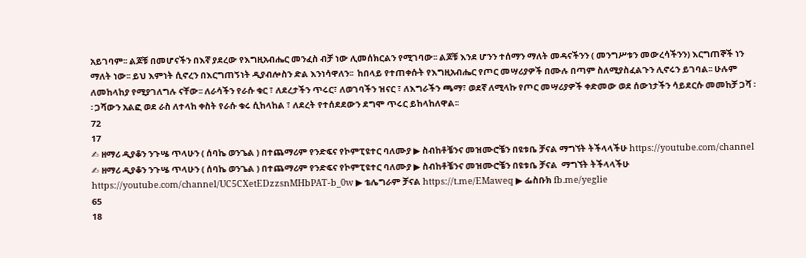አይገባም፡፡ ልጆቹ በመሆናችን በእኛ ያደረው የእግዚአብሔር መንፈስ ብቻ ነው ሊመሰክርልን የሚገባው፡፡ ልጆቹ እንደ ሆንን ተሰማን ማለት መዳናችንን ( መንግሥቱን መውረሳችንን) እርግጠኞች ነን ማለት ነው፡፡ ይህ እምነት ሲኖረን በእርግጠኝነት ዲያብሎስን ድል እንነሳዋለን፡፡  ከበላይ የተጠቀሱት የእግዚአብሔር የጦር መሣሪያዎች በሙሉ በጣም ስለሚያስፈልጉን ሊኖሩን ይገባል፡፡ ሁሉም ለመከላከያ የሚያገለግሉ ናቸው፡፡ ለራሳችን የራሱ ቁር ፣ ለደረታችን ጥሩር፣ ለወገባችን ዝናር ፣ ለእግራችን ጫማ፣ ወደኛ ለሚላኩ የጦር መሣሪያዎች ቀድመው ወደ ሰውነታችን ሳይደርሱ መመከቻ ጋሻ ፡፡ ጋሻውን አልፎ ወደ ራስ ለተላከ ቀስት የራሱ ቁሩ ሲከላከል ፣ ለደረት የተሰደደውን ደግሞ ጥሩር ይከላከለዋል፡፡
72
17
✍ ዘማሪ ዲያቆን ንጉሤ ጥላሁን ( ሰባኬ ወንጌል ) በተጨማሪም የንድፍና የኮምፒዩተር ባለሙያ ▶ ስብከቶቼንና መዝሙሮቼን በዩቱቤ ቻናል ማግኘት ትችላላችሁ https://youtube.com/channel
✍ ዘማሪ ዲያቆን ንጉሤ ጥላሁን ( ሰባኬ ወንጌል ) በተጨማሪም የንድፍና የኮምፒዩተር ባለሙያ ▶ ስብከቶቼንና መዝሙሮቼን በዩቱቤ ቻናል  ማግኘት ትችላላችሁ https://youtube.com/channel/UC5CXetEDzzsnMHbPAT-b_0w ▶ ቴሌግራም ቻናል https://t.me/EMaweq ▶ ፌስቡክ fb.me/yeglie
65
18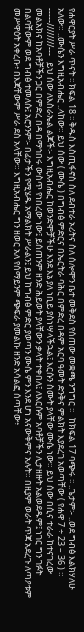የሐዋርያት ሥራ ጥናት ፡፡ ክፍል 18 ፡፡ ቅዱስ እስጢፋኖስ ስለ ደብተራ ኦሪትና ስለ ሰሎሞን ቤተ መቅደስ የሰጠው መቋጫ ንግግር ፡፡   ከክፍል 17 ባጭሩ ፡፡ ..ጌታም፡- ..ወደ ግብፅ እልክሃለሁ አለው። ..ሙሴን እግዚአብሔር ..ላከው። ይህ ሰው ( ሙሴ ) በግብፅ ምድርና በኤርትራ ባሕር በምድረ በዳም አርባ ዓመት ድንቅና ምልክት እያደረገ አወጣቸው ( የሐዋ 7 ÷ 23 – 36 ) ። -----////////---   ይህ ሰው ለእስራኤል ልጆች፡- እግዚአብሔር ከወንድሞቻችሁ እንደ እኔ ያለ ነቢይ ያስነሣላችኋል፤ እርሱን ስሙት ያላቸው ሙሴ ነው። ይህ ሰው በሲና ተራራ ከተናገረው መልአክና ከአባቶቻችን ጋር በምድረ በዳ በማኅበሩ ውስጥ የነበረው ነው፤ ይሰጠንም ዘንድ ሕይወት ያላቸውን ቃላት ተቀበለ፤ ለእርሱም አባቶቻችን ሊታዘዙት አልወደዱም፤ ነገር ግን ገፉት በልባቸውም ወደ ግብፅ ተመለሱ፤ አሮንንም፡- በፊታችን የሚሄዱ አማልክት ሥራልን፤ ይህ ከግብፅ ምድር ያወጣን ሙሴ ምን እንደ ሆነ አናውቅምና አሉት። በዚያም ወራት ጥጃ አደረጉ ለጣዖቱም መሥዋዕት አቀረቡ፥ በእጃቸውም ሥራ ደስ አላቸው። እግዚአብሔር ግን ዘወር አለ የሰማይንም ጭፍራ ያመልኩ ዘንድ አሳልፎ ሰጣቸው፥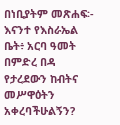በነቢያትም መጽሐፍ፡- እናንተ የእስራኤል ቤት፥ አርባ ዓመት በምድረ በዳ የታረደውን ከብትና መሥዋዕትን አቀረባችሁልኝን?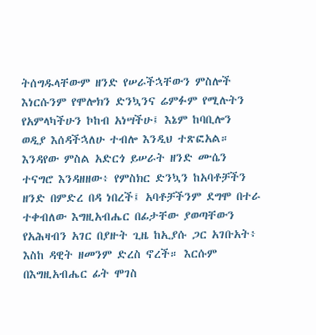ትሰግዱላቸውም ዘንድ የሠራችኋቸውን ምስሎች እነርሱንም የሞሎክን ድንኳንና ሬምፉም የሚሉትን የአምላካችሁን ኮከብ አነሣችሁ፤ እኔም ከባቢሎን ወዲያ እሰዳችኋለሁ ተብሎ እንዲህ ተጽፎአል። እንዳየው ምስል አድርጎ ይሠራት ዘንድ ሙሴን ተናግሮ እንዳዘዘው፥ የምስክር ድንኳን ከአባቶቻችን ዘንድ በምድረ በዳ ነበረች፤ አባቶቻችንም ደግሞ በተራ ተቀብለው እግዚአብሔር በፊታቸው ያወጣቸውን የአሕዛብን አገር በያዙት ጊዜ ከኢያሱ ጋር አገቡአት፥ እስከ ዳዊት ዘመንም ድረስ ኖረች። እርሱም በእግዚአብሔር ፊት ሞገስ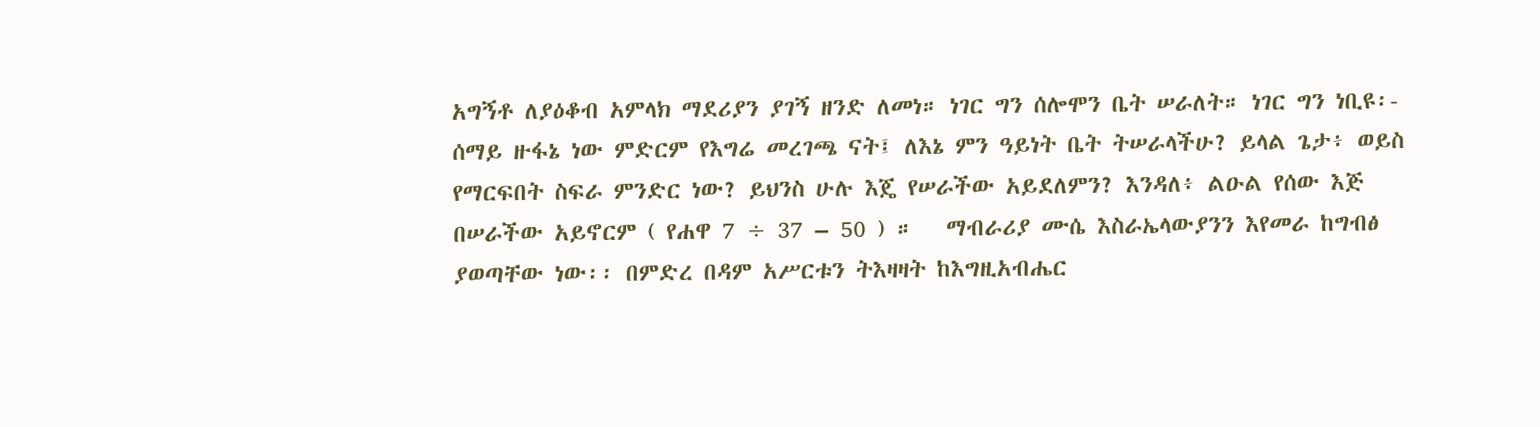አግኝቶ ለያዕቆብ አምላክ ማደሪያን ያገኝ ዘንድ ለመነ። ነገር ግን ሰሎሞን ቤት ሠራለት። ነገር ግን ነቢዩ፡- ሰማይ ዙፋኔ ነው ምድርም የእግሬ መረገጫ ናት፤ ለእኔ ምን ዓይነት ቤት ትሠራላችሁ? ይላል ጌታ፥ ወይስ የማርፍበት ስፍራ ምንድር ነው? ይህንስ ሁሉ እጄ የሠራችው አይደለምን? እንዳለ፥ ልዑል የሰው እጅ በሠራችው አይኖርም ( የሐዋ 7 ÷ 37 – 50 ) ።   ማብራሪያ ሙሴ እስራኤላውያንን እየመራ ከግብፅ ያወጣቸው ነው፡፡ በምድረ በዳም አሥርቱን ትእዛዛት ከእግዚአብሔር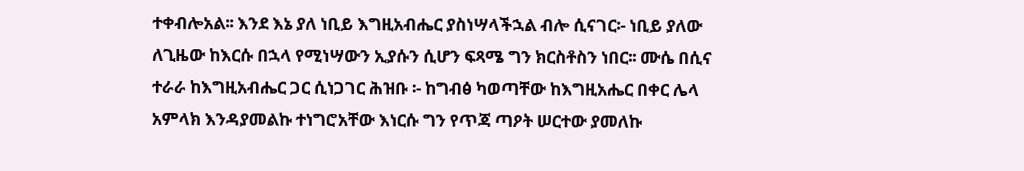ተቀብሎአል፡፡ እንደ እኔ ያለ ነቢይ እግዚአብሔር ያስነሣላችኋል ብሎ ሲናገር፡- ነቢይ ያለው ለጊዜው ከእርሱ በኋላ የሚነሣውን ኢያሱን ሲሆን ፍጻሜ ግን ክርስቶስን ነበር፡፡ ሙሴ በሲና ተራራ ከእግዚአብሔር ጋር ሲነጋገር ሕዝቡ ፡- ከግብፅ ካወጣቸው ከእግዚአሔር በቀር ሌላ አምላክ እንዳያመልኩ ተነግሮአቸው እነርሱ ግን የጥጃ ጣዖት ሠርተው ያመለኩ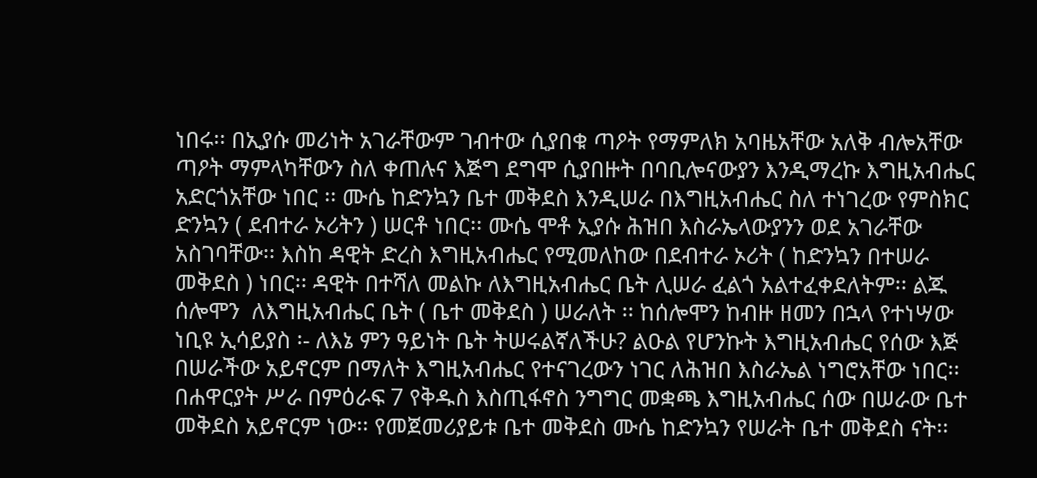ነበሩ፡፡ በኢያሱ መሪነት አገራቸውም ገብተው ሲያበቁ ጣዖት የማምለክ አባዜአቸው አለቅ ብሎአቸው ጣዖት ማምላካቸውን ስለ ቀጠሉና እጅግ ደግሞ ሲያበዙት በባቢሎናውያን እንዲማረኩ እግዚአብሔር አድርጎአቸው ነበር ፡፡ ሙሴ ከድንኳን ቤተ መቅደስ እንዲሠራ በእግዚአብሔር ስለ ተነገረው የምስክር ድንኳን ( ደብተራ ኦሪትን ) ሠርቶ ነበር፡፡ ሙሴ ሞቶ ኢያሱ ሕዝበ እስራኤላውያንን ወደ አገራቸው አስገባቸው፡፡ እስከ ዳዊት ድረስ እግዚአብሔር የሚመለከው በደብተራ ኦሪት ( ከድንኳን በተሠራ መቅደስ ) ነበር፡፡ ዳዊት በተሻለ መልኩ ለእግዚአብሔር ቤት ሊሠራ ፈልጎ አልተፈቀደለትም፡፡ ልጁ ሰሎሞን  ለእግዚአብሔር ቤት ( ቤተ መቅደስ ) ሠራለት ፡፡ ከሰሎሞን ከብዙ ዘመን በኋላ የተነሣው ነቢዩ ኢሳይያስ ፡- ለእኔ ምን ዓይነት ቤት ትሠሩልኛለችሁ? ልዑል የሆንኩት እግዚአብሔር የሰው እጅ በሠራችው አይኖርም በማለት እግዚአብሔር የተናገረውን ነገር ለሕዝበ እስራኤል ነግሮአቸው ነበር፡፡ በሐዋርያት ሥራ በምዕራፍ 7 የቅዱስ እስጢፋኖስ ንግግር መቋጫ እግዚአብሔር ሰው በሠራው ቤተ መቅደስ አይኖርም ነው፡፡ የመጀመሪያይቱ ቤተ መቅደስ ሙሴ ከድንኳን የሠራት ቤተ መቅደስ ናት፡፡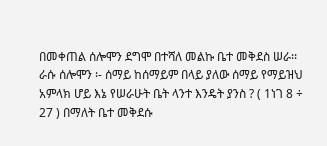በመቀጠል ሰሎሞን ደግሞ በተሻለ መልኩ ቤተ መቅደስ ሠራ፡፡ ራሱ ሰሎሞን ፡- ሰማይ ከሰማይም በላይ ያለው ሰማይ የማይዝህ አምላክ ሆይ እኔ የሠራሁት ቤት ላንተ እንዴት ያንስ ? ( 1ነገ 8 ÷ 27 ) በማለት ቤተ መቅደሱ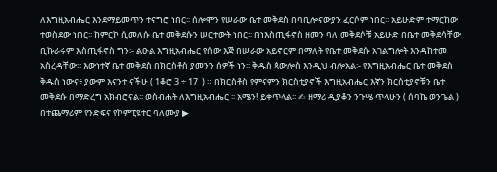ለእግዚአብሔር እንደማይመጥን ተናግሮ ነበር፡፡ ሰሎሞን የሠራው ቤተ መቅደስ በባቢሎናውያን ፈርሶም ነበር፡፡ አይሁድም ተማርከው ተወስደው ነበር፡፡ ከምርኮ ሲመለሱ ቤተ መቅደሱን ሠርተውት ነበር፡፡ በነእስጢፋኖስ ዘመን ባለ መቅደሶቹ አይሁድ በቤተ መቅደሳቸው ቢኩራሩም እስጢፋኖስ ግን፡- ልዑል እግዚአብሔር የሰው እጅ በሠራው አይኖርም በማለት የቤተ መቅደሱ አገልግሎት እንዳከተመ አስረዳቸው፡፡ እውነተኛ ቤተ መቅደስ በክርስቶስ ያመንን ሰዎች ነን፡፡ ቅዱስ ጳውሎስ እንዲህ ብሎአል፡- የእግዚአብሔር ቤተ መቅደስ ቅዱስ ነውና፥ ያውም እናንተ ናችሁ ( 1ቆሮ 3 ÷ 17  ) ። በክርስቶስ የምናምን ክርስቲያኖች እግዚአብሔር እኛን ክርስቲያኖቹን ቤተ መቅደሱ በማድረግ አክብሮናል፡፡ ወስብሐት ለእግዚአብሔር ፡፡ አሜን! ይቀጥላል፡፡ ✍ ዘማሪ ዲያቆን ንጉሤ ጥላሁን ( ሰባኬ ወንጌል ) በተጨማሪም የንድፍና የኮምፒዩተር ባለሙያ ▶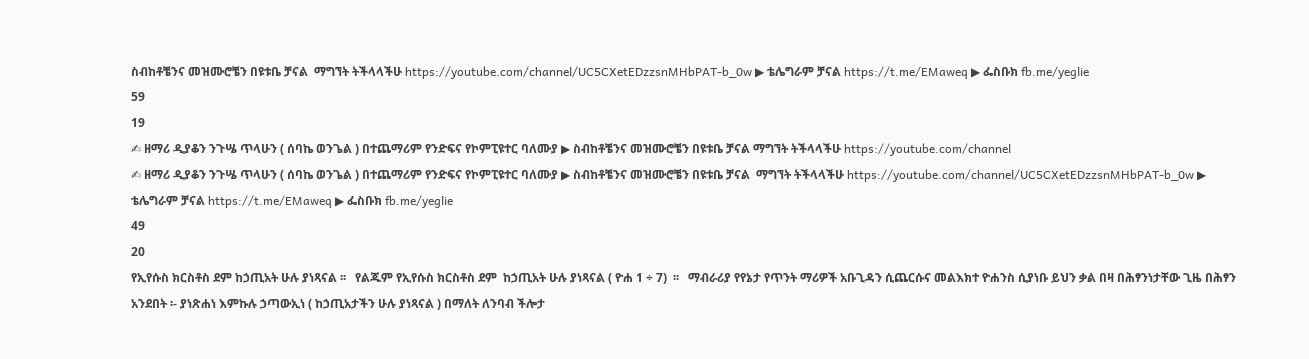ስብከቶቼንና መዝሙሮቼን በዩቱቤ ቻናል  ማግኘት ትችላላችሁ https://youtube.com/channel/UC5CXetEDzzsnMHbPAT-b_0w ▶ ቴሌግራም ቻናል https://t.me/EMaweq ▶ ፌስቡክ fb.me/yeglie
59
19
✍ ዘማሪ ዲያቆን ንጉሤ ጥላሁን ( ሰባኬ ወንጌል ) በተጨማሪም የንድፍና የኮምፒዩተር ባለሙያ ▶ ስብከቶቼንና መዝሙሮቼን በዩቱቤ ቻናል ማግኘት ትችላላችሁ https://youtube.com/channel
✍ ዘማሪ ዲያቆን ንጉሤ ጥላሁን ( ሰባኬ ወንጌል ) በተጨማሪም የንድፍና የኮምፒዩተር ባለሙያ ▶ ስብከቶቼንና መዝሙሮቼን በዩቱቤ ቻናል  ማግኘት ትችላላችሁ https://youtube.com/channel/UC5CXetEDzzsnMHbPAT-b_0w ▶ ቴሌግራም ቻናል https://t.me/EMaweq ▶ ፌስቡክ fb.me/yeglie
49
20
የኢየሱስ ክርስቶስ ደም ከኃጢአት ሁሉ ያነጻናል ፡፡   የልጁም የኢየሱስ ክርስቶስ ደም  ከኃጢአት ሁሉ ያነጻናል ( ዮሐ 1 ÷ 7)  ፡፡   ማብራሪያ የየኔታ የጥንት ማሪዎች አቡጊዳን ሲጨርሱና መልእክተ ዮሐንስ ሲያነቡ ይህን ቃል በዛ በሕፃንነታቸው ጊዜ በሕፃን አንደበት ፡- ያነጽሐነ እምኩሉ ኃጣውኢነ ( ከኃጢአታችን ሁሉ ያነጻናል ) በማለት ለንባብ ችሎታ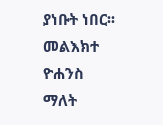ያነቡት ነበር፡፡ መልእክተ ዮሐንስ ማለት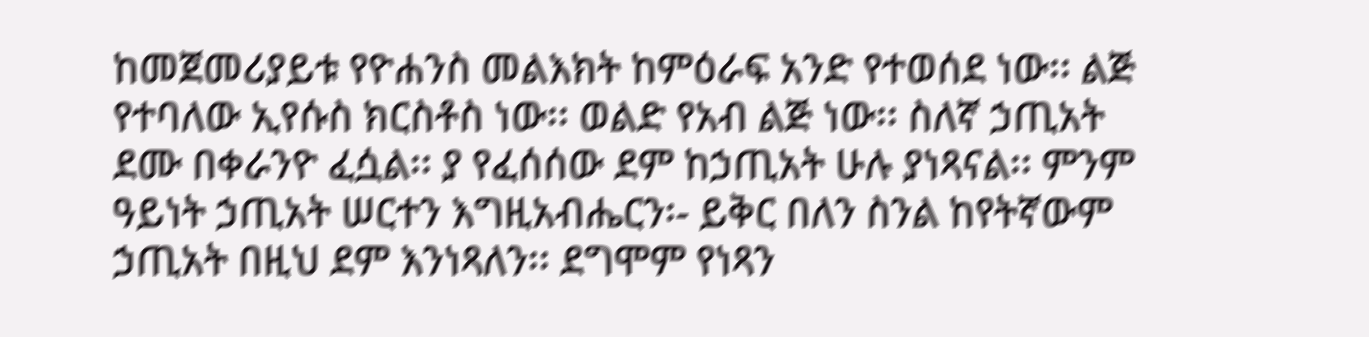ከመጀመሪያይቱ የዮሐንስ መልእክት ከምዕራፍ አንድ የተወሰደ ነው፡፡ ልጅ የተባለው ኢየሱስ ክርስቶስ ነው፡፡ ወልድ የአብ ልጅ ነው፡፡ ስለኛ ኃጢአት ደሙ በቀራንዮ ፈሷል፡፡ ያ የፈሰሰው ደም ከኃጢአት ሁሉ ያነጻናል፡፡ ምንም ዓይነት ኃጢአት ሠርተን እግዚአብሔርን፡- ይቅር በለን ስንል ከየትኛውም ኃጢአት በዚህ ደም እንነጻለን፡፡ ደግሞም የነጻን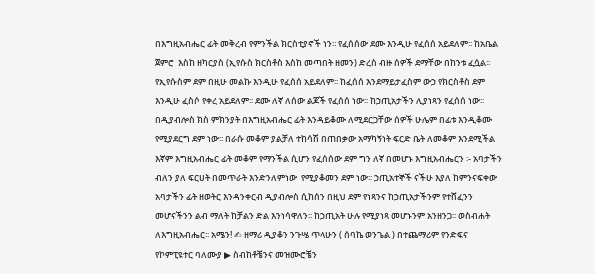በእግዚአብሔር ፊት መቅረብ የምንችል ክርስቲያኖች ነን፡፡ የፈሰሰው ደሙ እንዲሁ የፈሰሰ አይደለም፡፡ ከአቤል ጀምሮ  እስከ ዘካርያስ (ኢየሱስ ክርስቶስ እስከ መጣበት ዘመን) ድረስ ብዙ ሰዎች ደማቸው በከንቱ ፈሷል፡፡ የኢየሱስም ደም በዚሁ መልኩ እንዲሁ የፈሰሰ አይደለም፡፡ ከፈሰሰ እንደማይታፈስም ውኃ የክርስቶስ ደም እንዲሁ ፈስሶ የቀረ አይደለም፡፡ ደሙ ለኛ ለሰው ልጆች የፈሰሰ ነው፡፡ ከኃጢአታችን ሊያነጻን የፈሰሰ ነው፡፡ በዲያብሎስ ክስ ምክንያት በእግዚአብሔር ፊት እንዳይቆሙ ለሚደርጋቸው ሰዎች ሁሌም በፊቱ እንዲቆሙ የሚያደርግ ደም ነው፡፡ በራሱ መቆም ያልቻለ ተከሳሽ በጠበቃው አማካኝነት ፍርድ ቤት ለመቆም እንደሚችል እኛም እግዚአብሔር ፊት መቆም የማንችል ሲሆን የፈሰሰው ደም ግን ለኛ በመሆኑ እግዚአብሔርን ፡- አባታችን ብለን ያለ ፍርሀት በመጥራት እንድንለምነው  የሚያቆመን ደም ነው፡፡ ኃጢአተኞች ናችሁ እያለ ከምንናፍቀው አባታችን ፊት ዘወትር እንዳንቀርብ ዲያብሎስ ሲከሰን በዚህ ደም የነጻንና ከኃጢአታችንም የተሸፈንን መሆናችንን ልብ ማለት ከቻልን ድል እንነሳዋለን፡፡ ከኃጢአት ሁሉ የሚያነጻ መሆኑንም አንዘንጋ፡፡ ወስብሐት ለእግዚአብሔር፡፡ አሜን! ✍ ዘማሪ ዲያቆን ንጉሤ ጥላሁን ( ሰባኬ ወንጌል ) በተጨማሪም የንድፍና የኮምፒዩተር ባለሙያ ▶ ስብከቶቼንና መዝሙሮቼን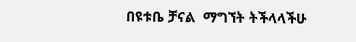በዩቱቤ ቻናል  ማግኘት ትችላላችሁ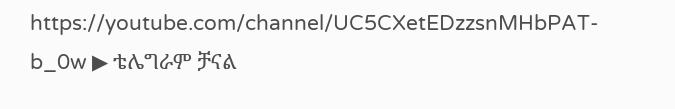https://youtube.com/channel/UC5CXetEDzzsnMHbPAT-b_0w ▶ ቴሌግራም ቻናል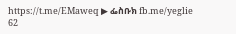https://t.me/EMaweq ▶ ፌስቡክ fb.me/yeglie
62